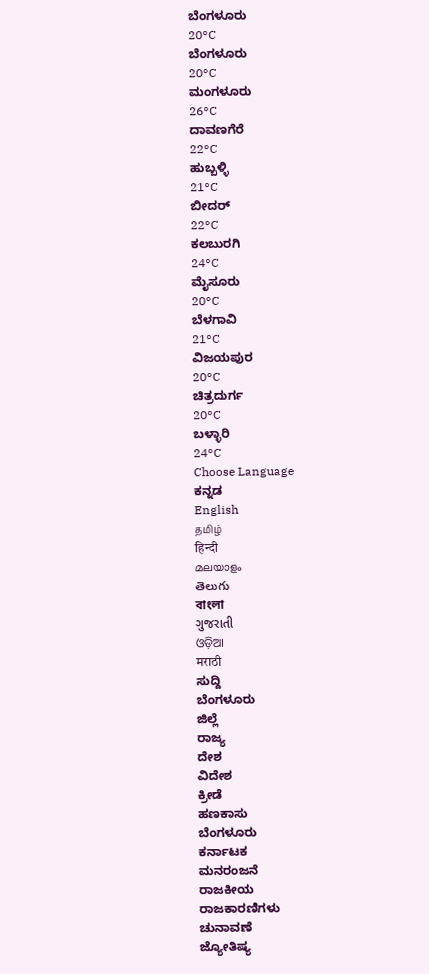ಬೆಂಗಳೂರು
20°C
ಬೆಂಗಳೂರು
20°C
ಮಂಗಳೂರು
26°C
ದಾವಣಗೆರೆ
22°C
ಹುಬ್ಬಳ್ಳಿ
21°C
ಬೀದರ್
22°C
ಕಲಬುರಗಿ
24°C
ಮೈಸೂರು
20°C
ಬೆಳಗಾವಿ
21°C
ವಿಜಯಪುರ
20°C
ಚಿತ್ರದುರ್ಗ
20°C
ಬಳ್ಳಾರಿ
24°C
Choose Language
ಕನ್ನಡ
English
தமிழ்
हिन्दी
മലയാളം
తెలుగు
বাংলা
ગુજરાતી
ଓଡ଼ିଆ
मराठी
ಸುದ್ದಿ
ಬೆಂಗಳೂರು
ಜಿಲ್ಲೆ
ರಾಜ್ಯ
ದೇಶ
ವಿದೇಶ
ಕ್ರೀಡೆ
ಹಣಕಾಸು
ಬೆಂಗಳೂರು
ಕರ್ನಾಟಕ
ಮನರಂಜನೆ
ರಾಜಕೀಯ
ರಾಜಕಾರಣಿಗಳು
ಚುನಾವಣೆ
ಜ್ಯೋತಿಷ್ಯ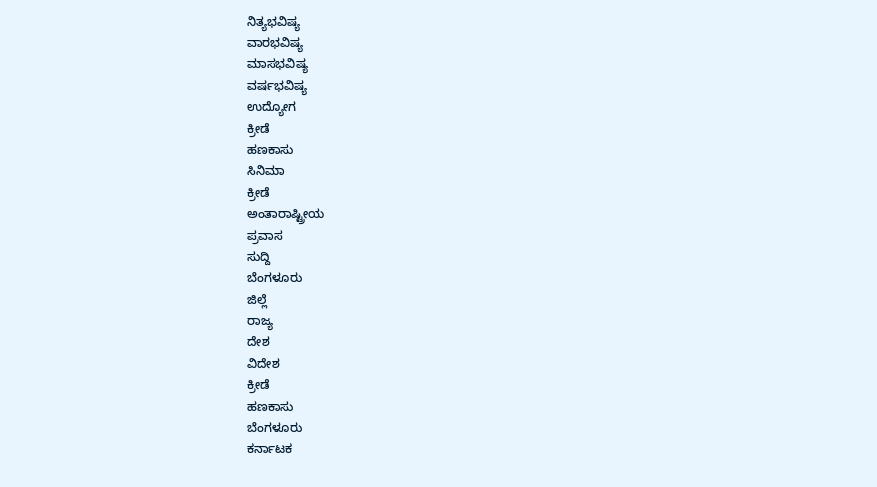ನಿತ್ಯಭವಿಷ್ಯ
ವಾರಭವಿಷ್ಯ
ಮಾಸಭವಿಷ್ಯ
ವರ್ಷಭವಿಷ್ಯ
ಉದ್ಯೋಗ
ಕ್ರೀಡೆ
ಹಣಕಾಸು
ಸಿನಿಮಾ
ಕ್ರೀಡೆ
ಅಂತಾರಾಷ್ಟ್ರೀಯ
ಪ್ರವಾಸ
ಸುದ್ದಿ
ಬೆಂಗಳೂರು
ಜಿಲ್ಲೆ
ರಾಜ್ಯ
ದೇಶ
ವಿದೇಶ
ಕ್ರೀಡೆ
ಹಣಕಾಸು
ಬೆಂಗಳೂರು
ಕರ್ನಾಟಕ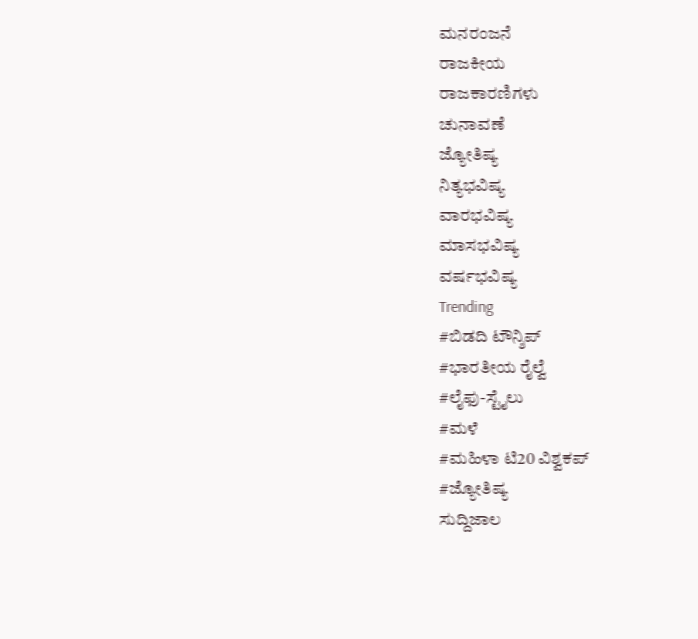ಮನರಂಜನೆ
ರಾಜಕೀಯ
ರಾಜಕಾರಣಿಗಳು
ಚುನಾವಣೆ
ಜ್ಯೋತಿಷ್ಯ
ನಿತ್ಯಭವಿಷ್ಯ
ವಾರಭವಿಷ್ಯ
ಮಾಸಭವಿಷ್ಯ
ವರ್ಷಭವಿಷ್ಯ
Trending
#ಬಿಡದಿ ಟೌನ್ಶಿಪ್
#ಭಾರತೀಯ ರೈಲ್ವೆ
#ಲೈಫು-ಸ್ಟೈಲು
#ಮಳೆ
#ಮಹಿಳಾ ಟಿ20 ವಿಶ್ವಕಪ್
#ಜ್ಯೋತಿಷ್ಯ
ಸುದ್ದಿಜಾಲ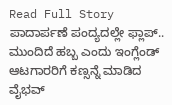Read Full Story
ಪಾದಾರ್ಪಣೆ ಪಂದ್ಯದಲ್ಲೇ ಫ್ಲಾಪ್.. ಮುಂದಿದೆ ಹಬ್ಬ ಎಂದು ಇಂಗ್ಲೆಂಡ್ ಆಟಗಾರರಿಗೆ ಕಣ್ಸನ್ನೆ ಮಾಡಿದ ವೈಭವ್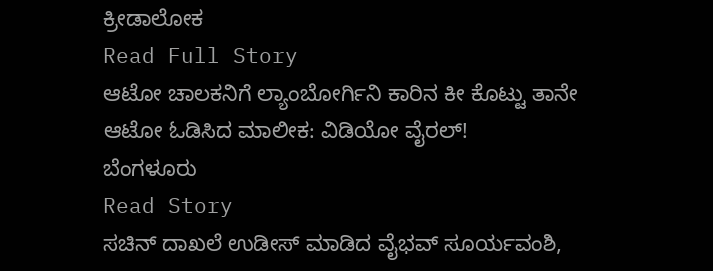ಕ್ರೀಡಾಲೋಕ
Read Full Story
ಆಟೋ ಚಾಲಕನಿಗೆ ಲ್ಯಾಂಬೋರ್ಗಿನಿ ಕಾರಿನ ಕೀ ಕೊಟ್ಟು ತಾನೇ ಆಟೋ ಓಡಿಸಿದ ಮಾಲೀಕ: ವಿಡಿಯೋ ವೈರಲ್!
ಬೆಂಗಳೂರು
Read Story
ಸಚಿನ್ ದಾಖಲೆ ಉಡೀಸ್ ಮಾಡಿದ ವೈಭವ್ ಸೂರ್ಯವಂಶಿ,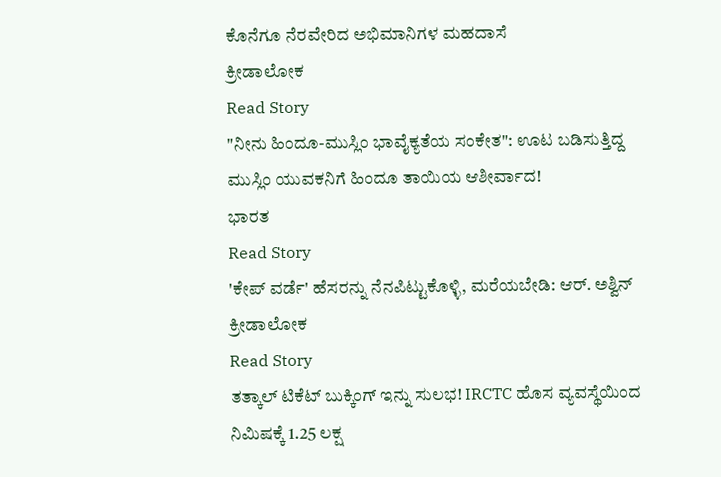ಕೊನೆಗೂ ನೆರವೇರಿದ ಅಭಿಮಾನಿಗಳ ಮಹದಾಸೆ
ಕ್ರೀಡಾಲೋಕ
Read Story
"ನೀನು ಹಿಂದೂ-ಮುಸ್ಲಿಂ ಭಾವೈಕ್ಯತೆಯ ಸಂಕೇತ": ಊಟ ಬಡಿಸುತ್ತಿದ್ದ ಮುಸ್ಲಿಂ ಯುವಕನಿಗೆ ಹಿಂದೂ ತಾಯಿಯ ಆಶೀರ್ವಾದ!
ಭಾರತ
Read Story
'ಕೇಪ್ ವರ್ಡೆ' ಹೆಸರನ್ನು ನೆನಪಿಟ್ಟುಕೊಳ್ಳಿ, ಮರೆಯಬೇಡಿ: ಆರ್. ಅಶ್ವಿನ್
ಕ್ರೀಡಾಲೋಕ
Read Story
ತತ್ಕಾಲ್ ಟಿಕೆಟ್ ಬುಕ್ಕಿಂಗ್ ಇನ್ನು ಸುಲಭ! IRCTC ಹೊಸ ವ್ಯವಸ್ಥೆಯಿಂದ ನಿಮಿಷಕ್ಕೆ 1.25 ಲಕ್ಷ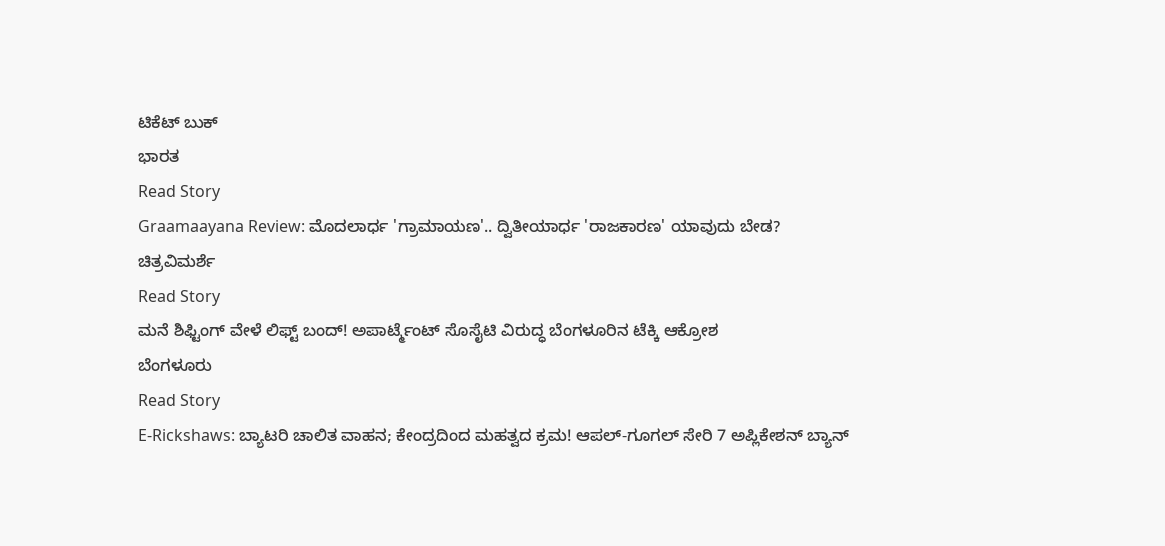ಟಿಕೆಟ್ ಬುಕ್
ಭಾರತ
Read Story
Graamaayana Review: ಮೊದಲಾರ್ಧ 'ಗ್ರಾಮಾಯಣ'.. ದ್ವಿತೀಯಾರ್ಧ 'ರಾಜಕಾರಣ' ಯಾವುದು ಬೇಡ?
ಚಿತ್ರವಿಮರ್ಶೆ
Read Story
ಮನೆ ಶಿಫ್ಟಿಂಗ್ ವೇಳೆ ಲಿಫ್ಟ್ ಬಂದ್! ಅಪಾರ್ಟ್ಮೆಂಟ್ ಸೊಸೈಟಿ ವಿರುದ್ಧ ಬೆಂಗಳೂರಿನ ಟೆಕ್ಕಿ ಆಕ್ರೋಶ
ಬೆಂಗಳೂರು
Read Story
E-Rickshaws: ಬ್ಯಾಟರಿ ಚಾಲಿತ ವಾಹನ; ಕೇಂದ್ರದಿಂದ ಮಹತ್ವದ ಕ್ರಮ! ಆಪಲ್-ಗೂಗಲ್ ಸೇರಿ 7 ಅಪ್ಲಿಕೇಶನ್ ಬ್ಯಾನ್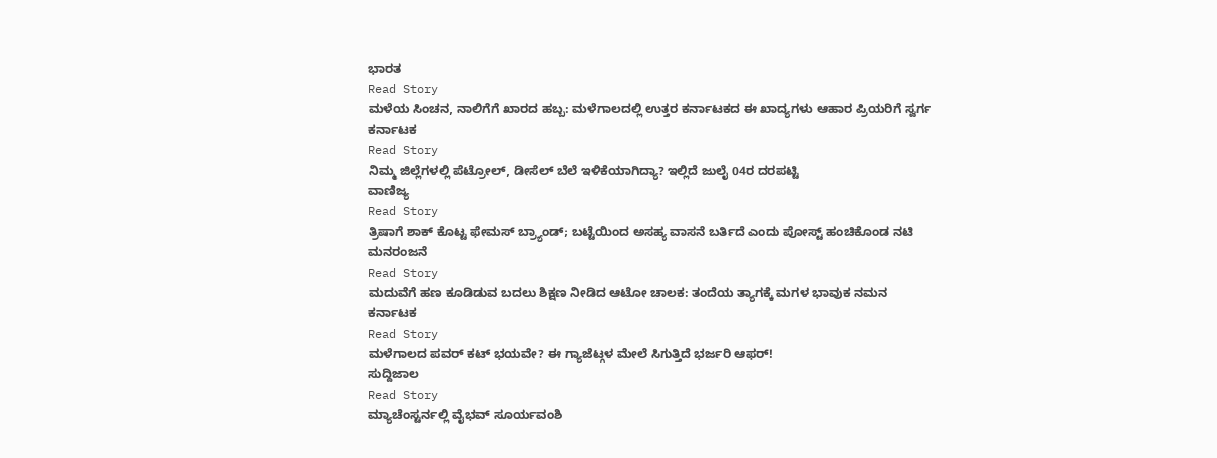ಭಾರತ
Read Story
ಮಳೆಯ ಸಿಂಚನ, ನಾಲಿಗೆಗೆ ಖಾರದ ಹಬ್ಬ: ಮಳೆಗಾಲದಲ್ಲಿ ಉತ್ತರ ಕರ್ನಾಟಕದ ಈ ಖಾದ್ಯಗಳು ಆಹಾರ ಪ್ರಿಯರಿಗೆ ಸ್ವರ್ಗ
ಕರ್ನಾಟಕ
Read Story
ನಿಮ್ಮ ಜಿಲ್ಲೆಗಳಲ್ಲಿ ಪೆಟ್ರೋಲ್, ಡೀಸೆಲ್ ಬೆಲೆ ಇಳಿಕೆಯಾಗಿದ್ಯಾ? ಇಲ್ಲಿದೆ ಜುಲೈ 04ರ ದರಪಟ್ಟಿ
ವಾಣಿಜ್ಯ
Read Story
ತ್ರಿಷಾಗೆ ಶಾಕ್ ಕೊಟ್ಟ ಫೇಮಸ್ ಬ್ರ್ಯಾಂಡ್; ಬಟ್ಟೆಯಿಂದ ಅಸಹ್ಯ ವಾಸನೆ ಬರ್ತಿದೆ ಎಂದು ಪೋಸ್ಟ್ ಹಂಚಿಕೊಂಡ ನಟಿ
ಮನರಂಜನೆ
Read Story
ಮದುವೆಗೆ ಹಣ ಕೂಡಿಡುವ ಬದಲು ಶಿಕ್ಷಣ ನೀಡಿದ ಆಟೋ ಚಾಲಕ: ತಂದೆಯ ತ್ಯಾಗಕ್ಕೆ ಮಗಳ ಭಾವುಕ ನಮನ
ಕರ್ನಾಟಕ
Read Story
ಮಳೆಗಾಲದ ಪವರ್ ಕಟ್ ಭಯವೇ? ಈ ಗ್ಯಾಜೆಟ್ಗಳ ಮೇಲೆ ಸಿಗುತ್ತಿದೆ ಭರ್ಜರಿ ಆಫರ್!
ಸುದ್ದಿಜಾಲ
Read Story
ಮ್ಯಾಚೆಂಸ್ಟರ್ನಲ್ಲಿ ವೈಭವ್ ಸೂರ್ಯವಂಶಿ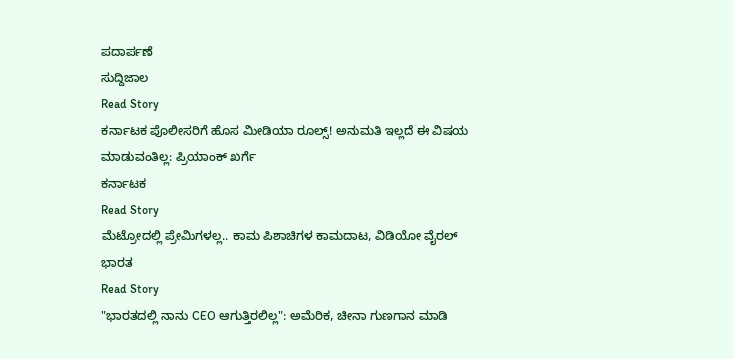ಪದಾರ್ಪಣೆ
ಸುದ್ದಿಜಾಲ
Read Story
ಕರ್ನಾಟಕ ಪೊಲೀಸರಿಗೆ ಹೊಸ ಮೀಡಿಯಾ ರೂಲ್ಸ್! ಅನುಮತಿ ಇಲ್ಲದೆ ಈ ವಿಷಯ ಮಾಡುವಂತಿಲ್ಲ: ಪ್ರಿಯಾಂಕ್ ಖರ್ಗೆ
ಕರ್ನಾಟಕ
Read Story
ಮೆಟ್ರೋದಲ್ಲಿ ಪ್ರೇಮಿಗಳಲ್ಲ.. ಕಾಮ ಪಿಶಾಚಿಗಳ ಕಾಮದಾಟ, ವಿಡಿಯೋ ವೈರಲ್
ಭಾರತ
Read Story
"ಭಾರತದಲ್ಲಿ ನಾನು CEO ಆಗುತ್ತಿರಲಿಲ್ಲ": ಅಮೆರಿಕ, ಚೀನಾ ಗುಣಗಾನ ಮಾಡಿ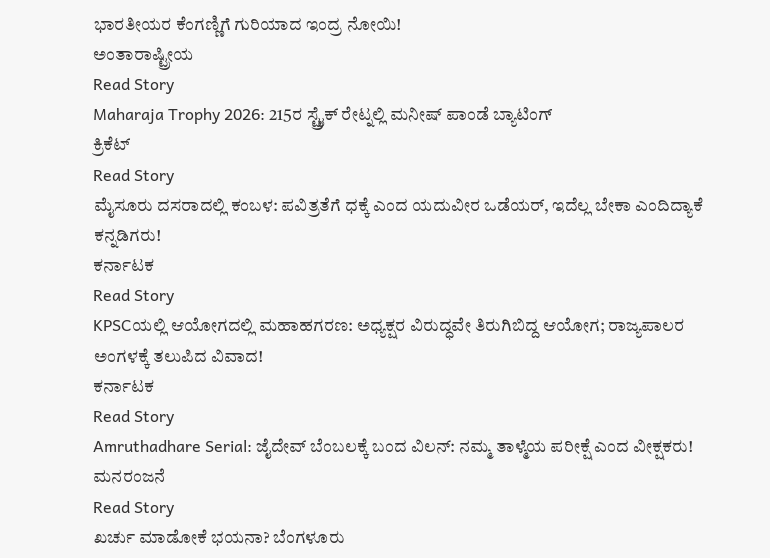ಭಾರತೀಯರ ಕೆಂಗಣ್ಣಿಗೆ ಗುರಿಯಾದ ಇಂದ್ರ ನೋಯಿ!
ಅಂತಾರಾಷ್ಟ್ರೀಯ
Read Story
Maharaja Trophy 2026: 215ರ ಸ್ಟ್ರೈಕ್ ರೇಟ್ನಲ್ಲಿ ಮನೀಷ್ ಪಾಂಡೆ ಬ್ಯಾಟಿಂಗ್
ಕ್ರಿಕೆಟ್
Read Story
ಮೈಸೂರು ದಸರಾದಲ್ಲಿ ಕಂಬಳ: ಪವಿತ್ರತೆಗೆ ಧಕ್ಕೆ ಎಂದ ಯದುವೀರ ಒಡೆಯರ್, ಇದೆಲ್ಲ ಬೇಕಾ ಎಂದಿದ್ಯಾಕೆ ಕನ್ನಡಿಗರು!
ಕರ್ನಾಟಕ
Read Story
KPSCಯಲ್ಲಿ ಆಯೋಗದಲ್ಲಿ ಮಹಾಹಗರಣ: ಅಧ್ಯಕ್ಷರ ವಿರುದ್ಧವೇ ತಿರುಗಿಬಿದ್ದ ಆಯೋಗ; ರಾಜ್ಯಪಾಲರ ಅಂಗಳಕ್ಕೆ ತಲುಪಿದ ವಿವಾದ!
ಕರ್ನಾಟಕ
Read Story
Amruthadhare Serial: ಜೈದೇವ್ ಬೆಂಬಲಕ್ಕೆ ಬಂದ ವಿಲನ್: ನಮ್ಮ ತಾಳ್ಮೆಯ ಪರೀಕ್ಷೆ ಎಂದ ವೀಕ್ಷಕರು!
ಮನರಂಜನೆ
Read Story
ಖರ್ಚು ಮಾಡೋಕೆ ಭಯನಾ? ಬೆಂಗಳೂರು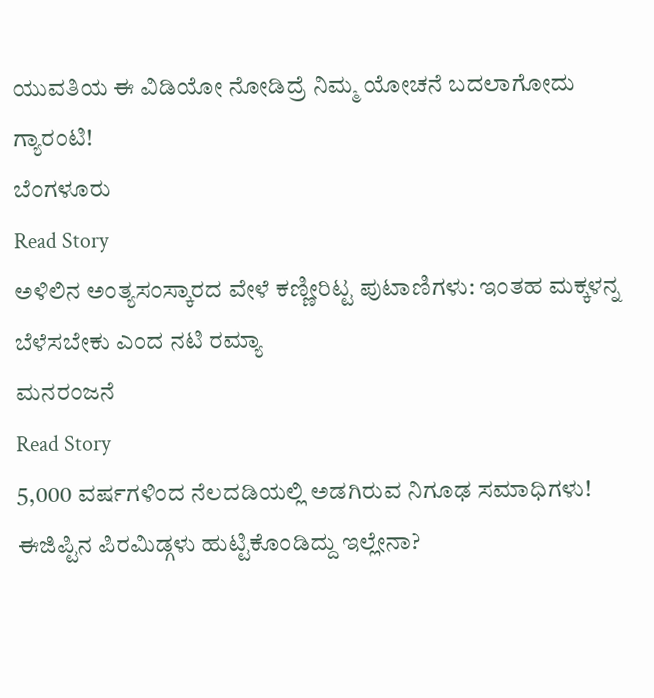ಯುವತಿಯ ಈ ವಿಡಿಯೋ ನೋಡಿದ್ರೆ ನಿಮ್ಮ ಯೋಚನೆ ಬದಲಾಗೋದು ಗ್ಯಾರಂಟಿ!
ಬೆಂಗಳೂರು
Read Story
ಅಳಿಲಿನ ಅಂತ್ಯಸಂಸ್ಕಾರದ ವೇಳೆ ಕಣ್ಣೀರಿಟ್ಟ ಪುಟಾಣಿಗಳು: ಇಂತಹ ಮಕ್ಕಳನ್ನ ಬೆಳೆಸಬೇಕು ಎಂದ ನಟಿ ರಮ್ಯಾ
ಮನರಂಜನೆ
Read Story
5,000 ವರ್ಷಗಳಿಂದ ನೆಲದಡಿಯಲ್ಲಿ ಅಡಗಿರುವ ನಿಗೂಢ ಸಮಾಧಿಗಳು! ಈಜಿಪ್ಟಿನ ಪಿರಮಿಡ್ಗಳು ಹುಟ್ಟಿಕೊಂಡಿದ್ದು ಇಲ್ಲೇನಾ?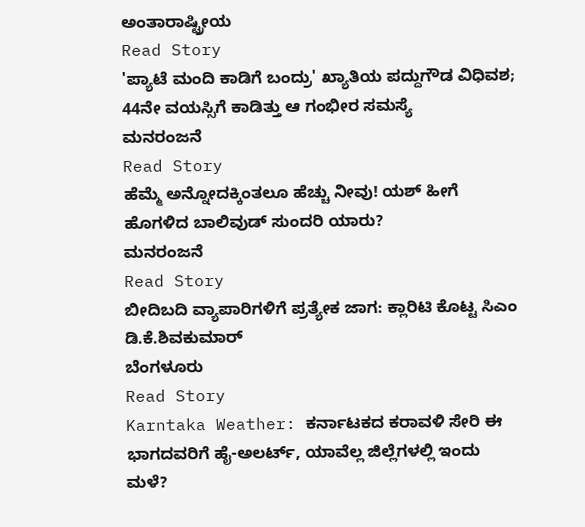ಅಂತಾರಾಷ್ಟ್ರೀಯ
Read Story
'ಪ್ಯಾಟೆ ಮಂದಿ ಕಾಡಿಗೆ ಬಂದ್ರು' ಖ್ಯಾತಿಯ ಪದ್ದುಗೌಡ ವಿಧಿವಶ; 44ನೇ ವಯಸ್ಸಿಗೆ ಕಾಡಿತ್ತು ಆ ಗಂಭೀರ ಸಮಸ್ಯೆ
ಮನರಂಜನೆ
Read Story
ಹೆಮ್ಮೆ ಅನ್ನೋದಕ್ಕಿಂತಲೂ ಹೆಚ್ಚು ನೀವು! ಯಶ್ ಹೀಗೆ ಹೊಗಳಿದ ಬಾಲಿವುಡ್ ಸುಂದರಿ ಯಾರು?
ಮನರಂಜನೆ
Read Story
ಬೀದಿಬದಿ ವ್ಯಾಪಾರಿಗಳಿಗೆ ಪ್ರತ್ಯೇಕ ಜಾಗ: ಕ್ಲಾರಿಟಿ ಕೊಟ್ಟ ಸಿಎಂ ಡಿ.ಕೆ.ಶಿವಕುಮಾರ್
ಬೆಂಗಳೂರು
Read Story
Karntaka Weather: ಕರ್ನಾಟಕದ ಕರಾವಳಿ ಸೇರಿ ಈ ಭಾಗದವರಿಗೆ ಹೈ-ಅಲರ್ಟ್, ಯಾವೆಲ್ಲ ಜಿಲ್ಲೆಗಳಲ್ಲಿ ಇಂದು ಮಳೆ?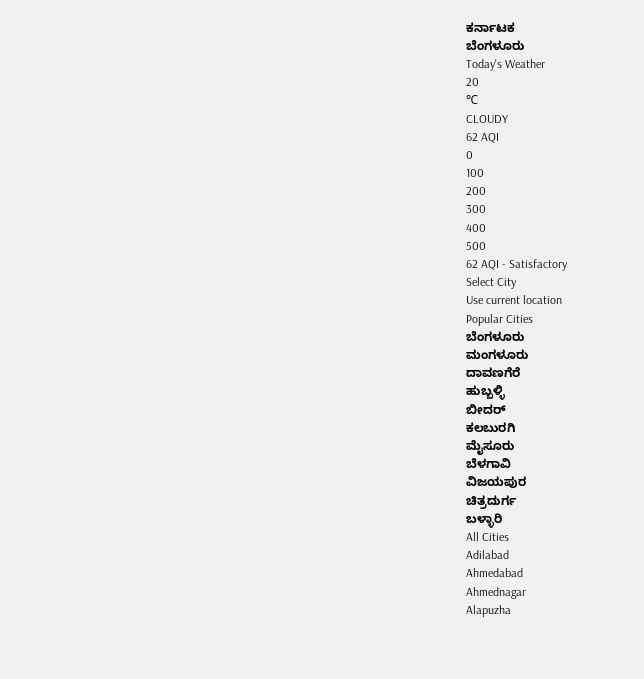ಕರ್ನಾಟಕ
ಬೆಂಗಳೂರು
Today's Weather
20
℃
CLOUDY
62 AQI
0
100
200
300
400
500
62 AQI - Satisfactory
Select City
Use current location
Popular Cities
ಬೆಂಗಳೂರು
ಮಂಗಳೂರು
ದಾವಣಗೆರೆ
ಹುಬ್ಬಳ್ಳಿ
ಬೀದರ್
ಕಲಬುರಗಿ
ಮೈಸೂರು
ಬೆಳಗಾವಿ
ವಿಜಯಪುರ
ಚಿತ್ರದುರ್ಗ
ಬಳ್ಳಾರಿ
All Cities
Adilabad
Ahmedabad
Ahmednagar
Alapuzha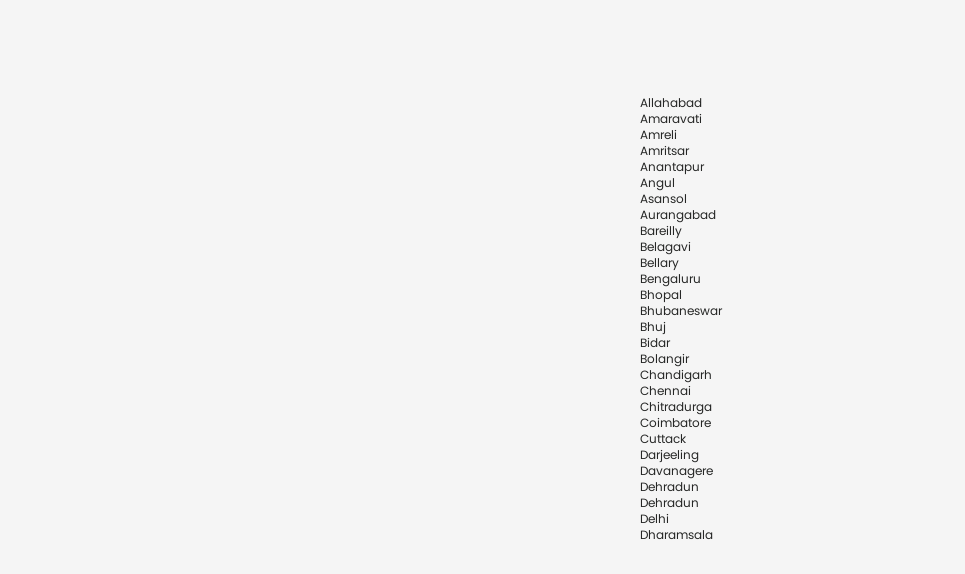Allahabad
Amaravati
Amreli
Amritsar
Anantapur
Angul
Asansol
Aurangabad
Bareilly
Belagavi
Bellary
Bengaluru
Bhopal
Bhubaneswar
Bhuj
Bidar
Bolangir
Chandigarh
Chennai
Chitradurga
Coimbatore
Cuttack
Darjeeling
Davanagere
Dehradun
Dehradun
Delhi
Dharamsala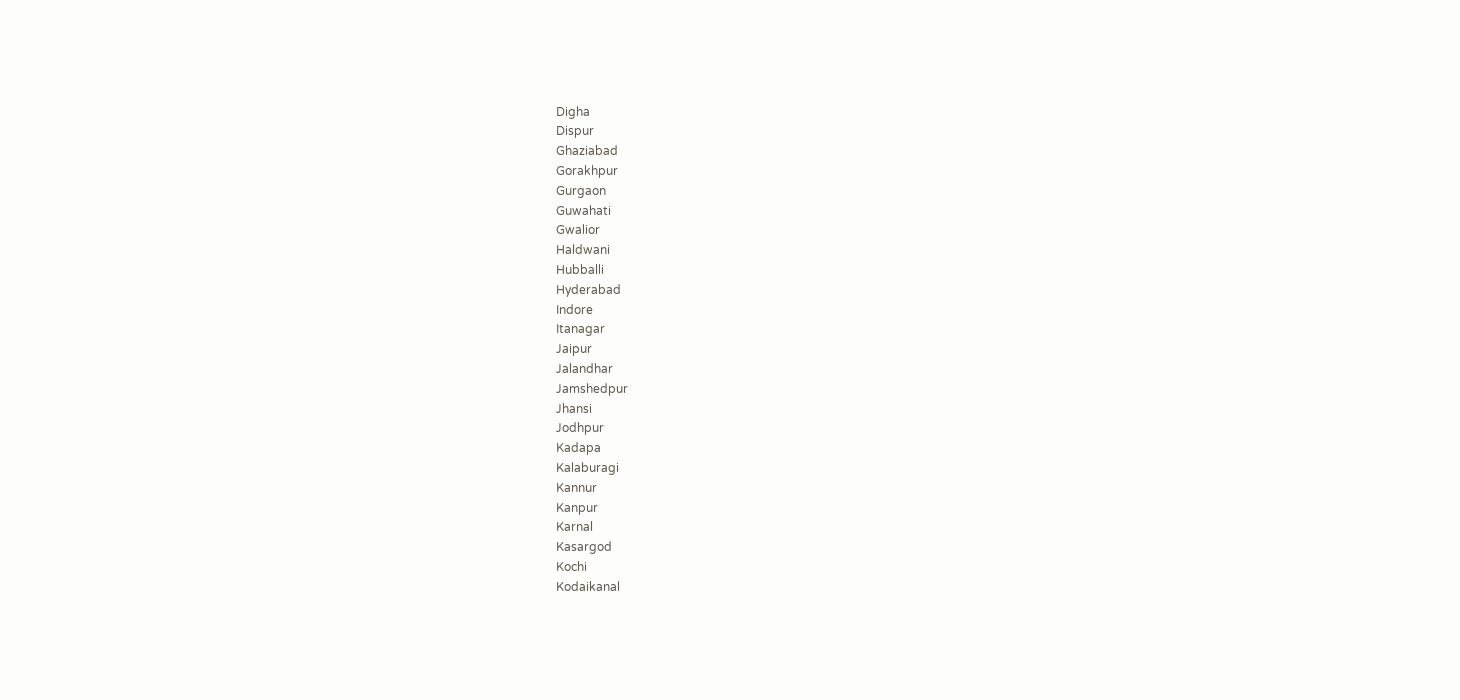Digha
Dispur
Ghaziabad
Gorakhpur
Gurgaon
Guwahati
Gwalior
Haldwani
Hubballi
Hyderabad
Indore
Itanagar
Jaipur
Jalandhar
Jamshedpur
Jhansi
Jodhpur
Kadapa
Kalaburagi
Kannur
Kanpur
Karnal
Kasargod
Kochi
Kodaikanal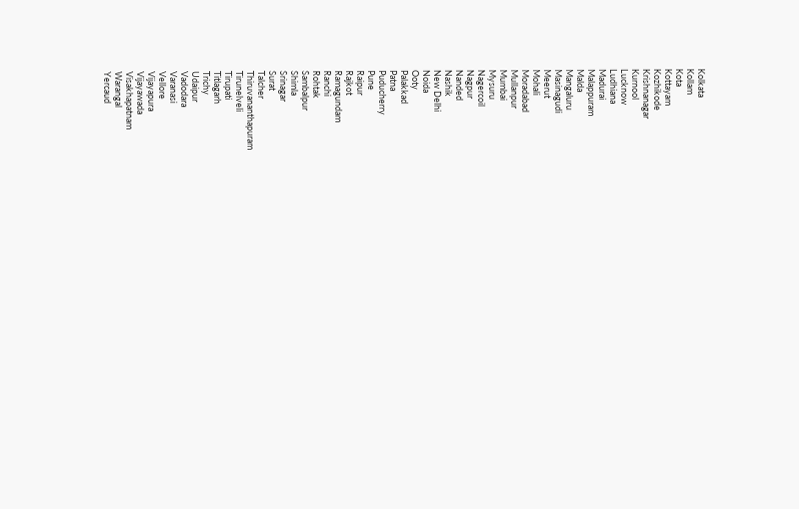Kolkata
Kollam
Kota
Kottayam
Kozhikode
Krishnanagar
Kurnool
Lucknow
Ludhiana
Madurai
Malappuram
Malda
Mangaluru
Masinagudi
Meerut
Mohali
Moradabad
Mullanpur
Mumbai
Mysuru
Nagercoil
Nagpur
Nanded
Nashik
New Delhi
Noida
Ooty
Palakkad
Patna
Puducherry
Pune
Raipur
Rajkot
Ramagundam
Ranchi
Rohtak
Sambalpur
Shimla
Srinagar
Surat
Talcher
Thiruvananthapuram
Tirunelveli
Tirupati
Titlagarh
Trichy
Udaipur
Vadodara
Varanasi
Vellore
Vijayapura
Vijayawada
Visakhapatnam
Warangal
Yercaud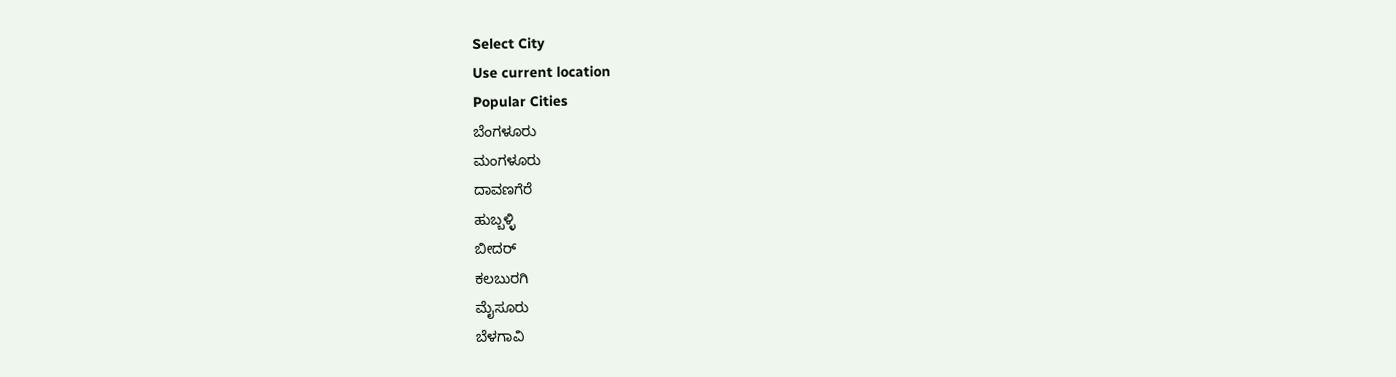Select City
Use current location
Popular Cities
ಬೆಂಗಳೂರು
ಮಂಗಳೂರು
ದಾವಣಗೆರೆ
ಹುಬ್ಬಳ್ಳಿ
ಬೀದರ್
ಕಲಬುರಗಿ
ಮೈಸೂರು
ಬೆಳಗಾವಿ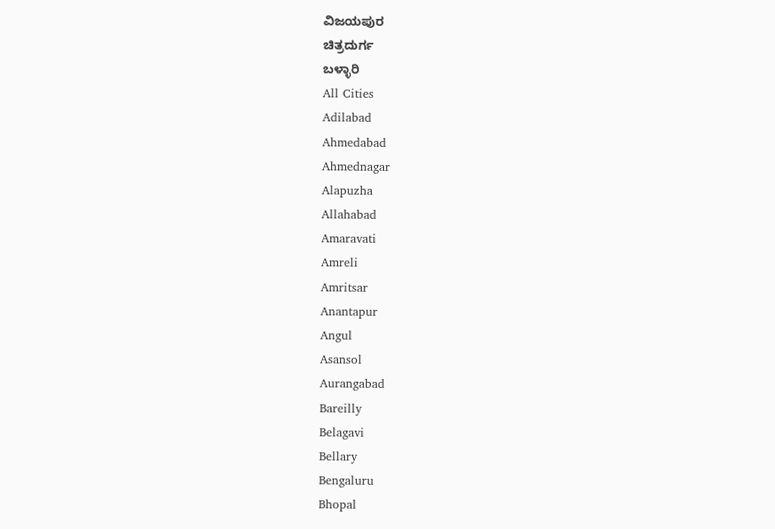ವಿಜಯಪುರ
ಚಿತ್ರದುರ್ಗ
ಬಳ್ಳಾರಿ
All Cities
Adilabad
Ahmedabad
Ahmednagar
Alapuzha
Allahabad
Amaravati
Amreli
Amritsar
Anantapur
Angul
Asansol
Aurangabad
Bareilly
Belagavi
Bellary
Bengaluru
Bhopal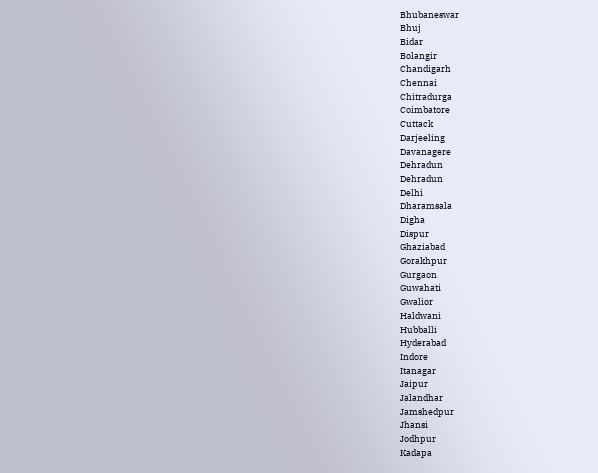Bhubaneswar
Bhuj
Bidar
Bolangir
Chandigarh
Chennai
Chitradurga
Coimbatore
Cuttack
Darjeeling
Davanagere
Dehradun
Dehradun
Delhi
Dharamsala
Digha
Dispur
Ghaziabad
Gorakhpur
Gurgaon
Guwahati
Gwalior
Haldwani
Hubballi
Hyderabad
Indore
Itanagar
Jaipur
Jalandhar
Jamshedpur
Jhansi
Jodhpur
Kadapa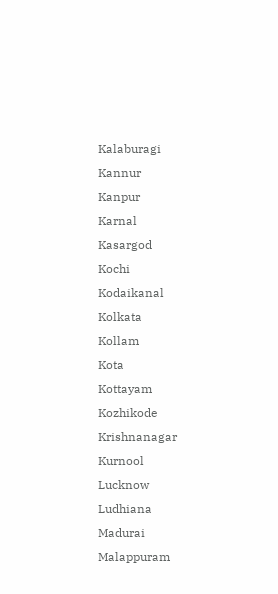Kalaburagi
Kannur
Kanpur
Karnal
Kasargod
Kochi
Kodaikanal
Kolkata
Kollam
Kota
Kottayam
Kozhikode
Krishnanagar
Kurnool
Lucknow
Ludhiana
Madurai
Malappuram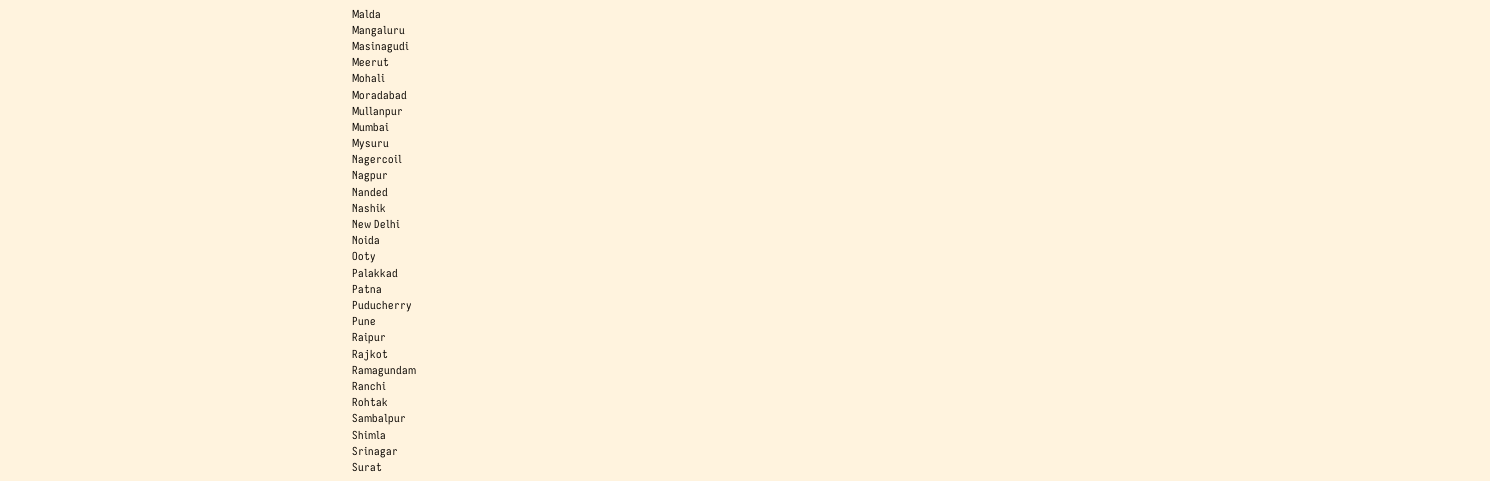Malda
Mangaluru
Masinagudi
Meerut
Mohali
Moradabad
Mullanpur
Mumbai
Mysuru
Nagercoil
Nagpur
Nanded
Nashik
New Delhi
Noida
Ooty
Palakkad
Patna
Puducherry
Pune
Raipur
Rajkot
Ramagundam
Ranchi
Rohtak
Sambalpur
Shimla
Srinagar
Surat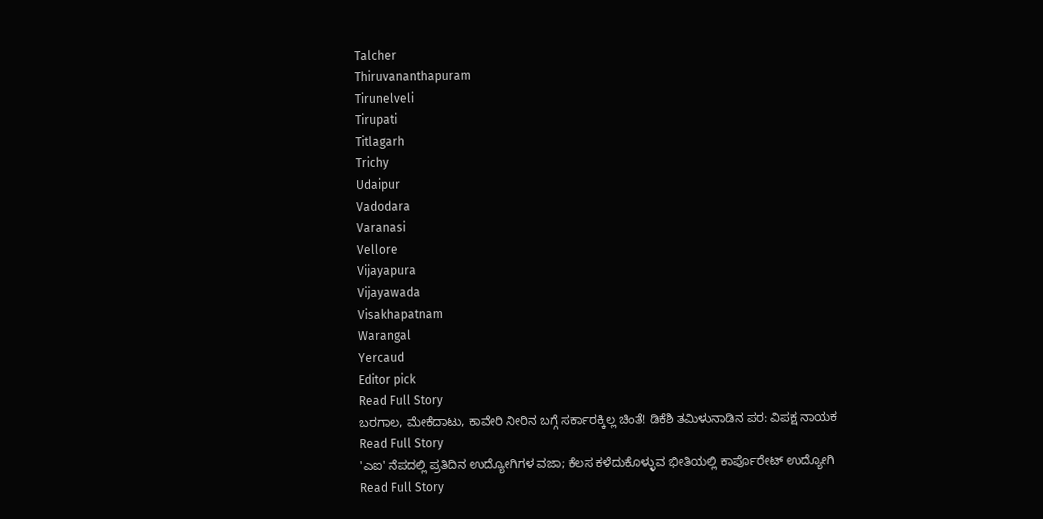Talcher
Thiruvananthapuram
Tirunelveli
Tirupati
Titlagarh
Trichy
Udaipur
Vadodara
Varanasi
Vellore
Vijayapura
Vijayawada
Visakhapatnam
Warangal
Yercaud
Editor pick
Read Full Story
ಬರಗಾಲ, ಮೇಕೆದಾಟು, ಕಾವೇರಿ ನೀರಿನ ಬಗ್ಗೆ ಸರ್ಕಾರಕ್ಕಿಲ್ಲ ಚಿಂತೆ! ಡಿಕೆಶಿ ತಮಿಳುನಾಡಿನ ಪರ: ವಿಪಕ್ಷ ನಾಯಕ
Read Full Story
'ಎಐ' ನೆಪದಲ್ಲಿ ಪ್ರತಿದಿನ ಉದ್ಯೋಗಿಗಳ ವಜಾ; ಕೆಲಸ ಕಳೆದುಕೊಳ್ಳುವ ಭೀತಿಯಲ್ಲಿ ಕಾರ್ಪೊರೇಟ್ ಉದ್ಯೋಗಿ
Read Full Story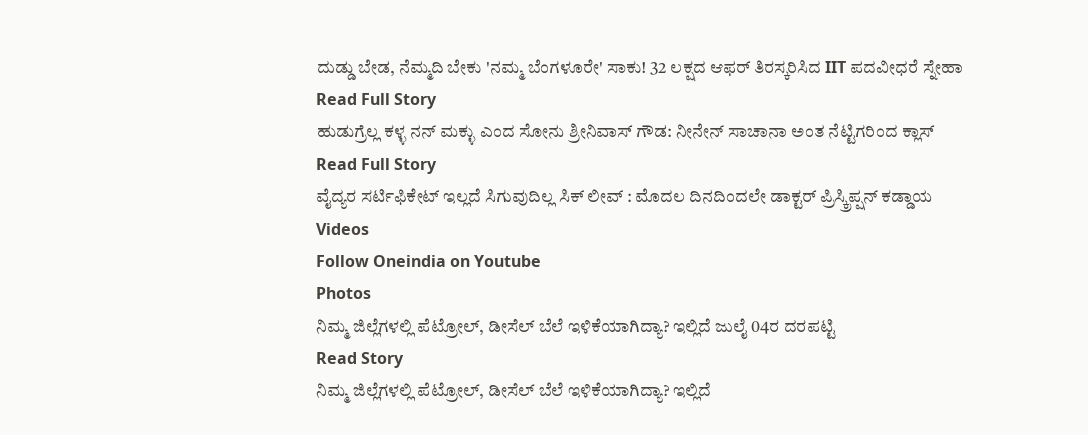ದುಡ್ಡು ಬೇಡ, ನೆಮ್ಮದಿ ಬೇಕು 'ನಮ್ಮ ಬೆಂಗಳೂರೇ' ಸಾಕು! 32 ಲಕ್ಷದ ಆಫರ್ ತಿರಸ್ಕರಿಸಿದ IIT ಪದವೀಧರೆ ಸ್ನೇಹಾ
Read Full Story
ಹುಡುಗ್ರೆಲ್ಲ ಕಳ್ಳ ನನ್ ಮಕ್ಳು ಎಂದ ಸೋನು ಶ್ರೀನಿವಾಸ್ ಗೌಡ: ನೀನೇನ್ ಸಾಚಾನಾ ಅಂತ ನೆಟ್ಟಿಗರಿಂದ ಕ್ಲಾಸ್
Read Full Story
ವೈದ್ಯರ ಸರ್ಟಿಫಿಕೇಟ್ ಇಲ್ಲದೆ ಸಿಗುವುದಿಲ್ಲ ಸಿಕ್ ಲೀವ್ : ಮೊದಲ ದಿನದಿಂದಲೇ ಡಾಕ್ಟರ್ ಪ್ರಿಸ್ಕ್ರಿಪ್ಷನ್ ಕಡ್ಡಾಯ
Videos
Follow Oneindia on Youtube
Photos
ನಿಮ್ಮ ಜಿಲ್ಲೆಗಳಲ್ಲಿ ಪೆಟ್ರೋಲ್, ಡೀಸೆಲ್ ಬೆಲೆ ಇಳಿಕೆಯಾಗಿದ್ಯಾ? ಇಲ್ಲಿದೆ ಜುಲೈ 04ರ ದರಪಟ್ಟಿ
Read Story
ನಿಮ್ಮ ಜಿಲ್ಲೆಗಳಲ್ಲಿ ಪೆಟ್ರೋಲ್, ಡೀಸೆಲ್ ಬೆಲೆ ಇಳಿಕೆಯಾಗಿದ್ಯಾ? ಇಲ್ಲಿದೆ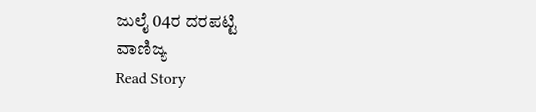ಜುಲೈ 04ರ ದರಪಟ್ಟಿ
ವಾಣಿಜ್ಯ
Read Story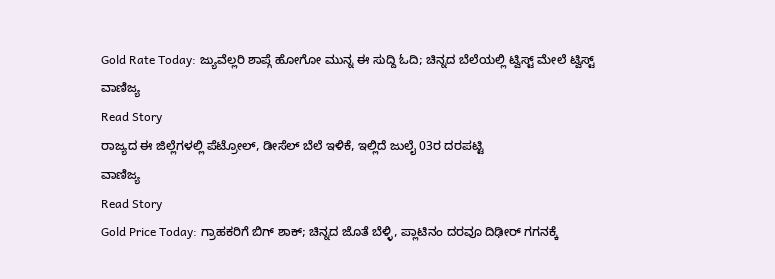Gold Rate Today: ಜ್ಯುವೆಲ್ಲರಿ ಶಾಪ್ಗೆ ಹೋಗೋ ಮುನ್ನ ಈ ಸುದ್ದಿ ಓದಿ; ಚಿನ್ನದ ಬೆಲೆಯಲ್ಲಿ ಟ್ವಿಸ್ಟ್ ಮೇಲೆ ಟ್ವಿಸ್ಟ್
ವಾಣಿಜ್ಯ
Read Story
ರಾಜ್ಯದ ಈ ಜಿಲ್ಲೆಗಳಲ್ಲಿ ಪೆಟ್ರೋಲ್, ಡೀಸೆಲ್ ಬೆಲೆ ಇಳಿಕೆ, ಇಲ್ಲಿದೆ ಜುಲೈ 03ರ ದರಪಟ್ಟಿ
ವಾಣಿಜ್ಯ
Read Story
Gold Price Today: ಗ್ರಾಹಕರಿಗೆ ಬಿಗ್ ಶಾಕ್; ಚಿನ್ನದ ಜೊತೆ ಬೆಳ್ಳಿ, ಪ್ಲಾಟಿನಂ ದರವೂ ದಿಢೀರ್ ಗಗನಕ್ಕೆ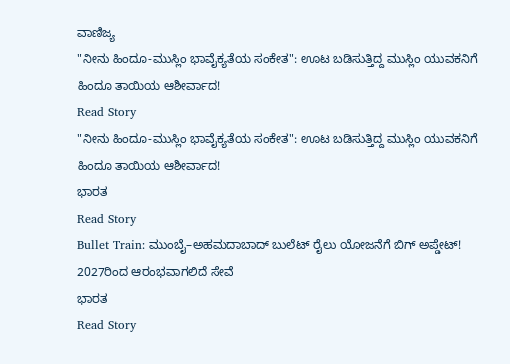ವಾಣಿಜ್ಯ
"ನೀನು ಹಿಂದೂ-ಮುಸ್ಲಿಂ ಭಾವೈಕ್ಯತೆಯ ಸಂಕೇತ": ಊಟ ಬಡಿಸುತ್ತಿದ್ದ ಮುಸ್ಲಿಂ ಯುವಕನಿಗೆ ಹಿಂದೂ ತಾಯಿಯ ಆಶೀರ್ವಾದ!
Read Story
"ನೀನು ಹಿಂದೂ-ಮುಸ್ಲಿಂ ಭಾವೈಕ್ಯತೆಯ ಸಂಕೇತ": ಊಟ ಬಡಿಸುತ್ತಿದ್ದ ಮುಸ್ಲಿಂ ಯುವಕನಿಗೆ ಹಿಂದೂ ತಾಯಿಯ ಆಶೀರ್ವಾದ!
ಭಾರತ
Read Story
Bullet Train: ಮುಂಬೈ–ಅಹಮದಾಬಾದ್ ಬುಲೆಟ್ ರೈಲು ಯೋಜನೆಗೆ ಬಿಗ್ ಅಪ್ಡೇಟ್! 2027ರಿಂದ ಆರಂಭವಾಗಲಿದೆ ಸೇವೆ
ಭಾರತ
Read Story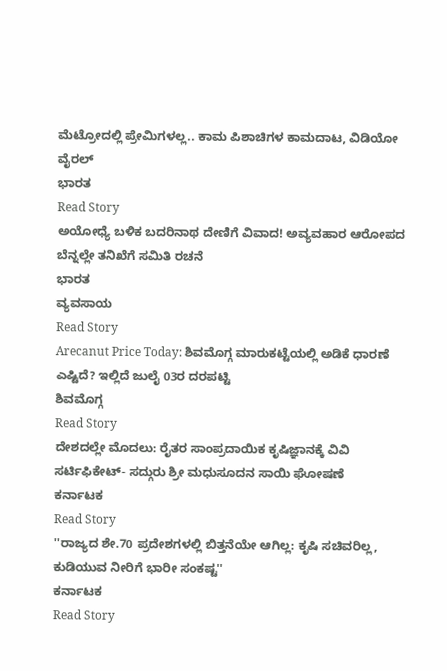ಮೆಟ್ರೋದಲ್ಲಿ ಪ್ರೇಮಿಗಳಲ್ಲ.. ಕಾಮ ಪಿಶಾಚಿಗಳ ಕಾಮದಾಟ, ವಿಡಿಯೋ ವೈರಲ್
ಭಾರತ
Read Story
ಅಯೋಧ್ಯೆ ಬಳಿಕ ಬದರಿನಾಥ ದೇಣಿಗೆ ವಿವಾದ! ಅವ್ಯವಹಾರ ಆರೋಪದ ಬೆನ್ನಲ್ಲೇ ತನಿಖೆಗೆ ಸಮಿತಿ ರಚನೆ
ಭಾರತ
ವ್ಯವಸಾಯ
Read Story
Arecanut Price Today: ಶಿವಮೊಗ್ಗ ಮಾರುಕಟ್ಟೆಯಲ್ಲಿ ಅಡಿಕೆ ಧಾರಣೆ ಎಷ್ಟಿದೆ? ಇಲ್ಲಿದೆ ಜುಲೈ 03ರ ದರಪಟ್ಟಿ
ಶಿವಮೊಗ್ಗ
Read Story
ದೇಶದಲ್ಲೇ ಮೊದಲು: ರೈತರ ಸಾಂಪ್ರದಾಯಿಕ ಕೃಷಿಜ್ಞಾನಕ್ಕೆ ವಿವಿ ಸರ್ಟಿಫಿಕೇಟ್- ಸದ್ಗುರು ಶ್ರೀ ಮಧುಸೂದನ ಸಾಯಿ ಘೋಷಣೆ
ಕರ್ನಾಟಕ
Read Story
''ರಾಜ್ಯದ ಶೇ.70 ಪ್ರದೇಶಗಳಲ್ಲಿ ಬಿತ್ತನೆಯೇ ಆಗಿಲ್ಲ: ಕೃಷಿ ಸಚಿವರಿಲ್ಲ, ಕುಡಿಯುವ ನೀರಿಗೆ ಭಾರೀ ಸಂಕಷ್ಟ''
ಕರ್ನಾಟಕ
Read Story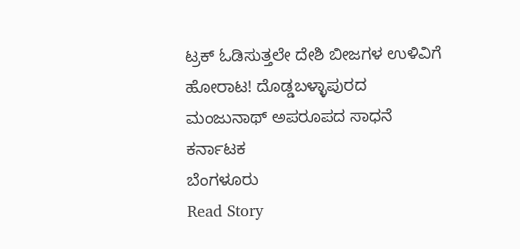ಟ್ರಕ್ ಓಡಿಸುತ್ತಲೇ ದೇಶಿ ಬೀಜಗಳ ಉಳಿವಿಗೆ ಹೋರಾಟ! ದೊಡ್ಡಬಳ್ಳಾಪುರದ ಮಂಜುನಾಥ್ ಅಪರೂಪದ ಸಾಧನೆ
ಕರ್ನಾಟಕ
ಬೆಂಗಳೂರು
Read Story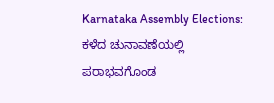Karnataka Assembly Elections: ಕಳೆದ ಚುನಾವಣೆಯಲ್ಲಿ ಪರಾಭವಗೊಂಡ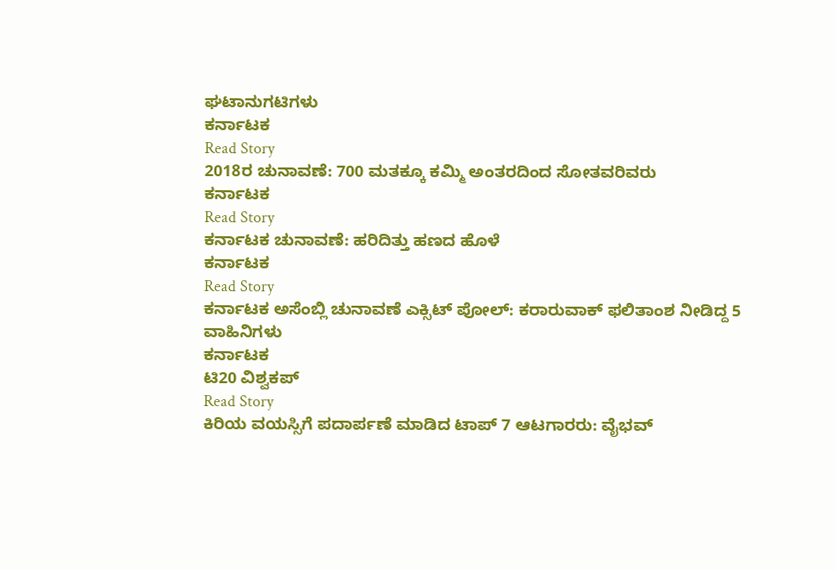ಘಟಾನುಗಟಿಗಳು
ಕರ್ನಾಟಕ
Read Story
2018ರ ಚುನಾವಣೆ: 700 ಮತಕ್ಕೂ ಕಮ್ಮಿ ಅಂತರದಿಂದ ಸೋತವರಿವರು
ಕರ್ನಾಟಕ
Read Story
ಕರ್ನಾಟಕ ಚುನಾವಣೆ: ಹರಿದಿತ್ತು ಹಣದ ಹೊಳೆ
ಕರ್ನಾಟಕ
Read Story
ಕರ್ನಾಟಕ ಅಸೆಂಬ್ಲಿ ಚುನಾವಣೆ ಎಕ್ಸಿಟ್ ಪೋಲ್: ಕರಾರುವಾಕ್ ಫಲಿತಾಂಶ ನೀಡಿದ್ದ 5 ವಾಹಿನಿಗಳು
ಕರ್ನಾಟಕ
ಟಿ20 ವಿಶ್ವಕಪ್
Read Story
ಕಿರಿಯ ವಯಸ್ಸಿಗೆ ಪದಾರ್ಪಣೆ ಮಾಡಿದ ಟಾಪ್ 7 ಆಟಗಾರರು: ವೈಭವ್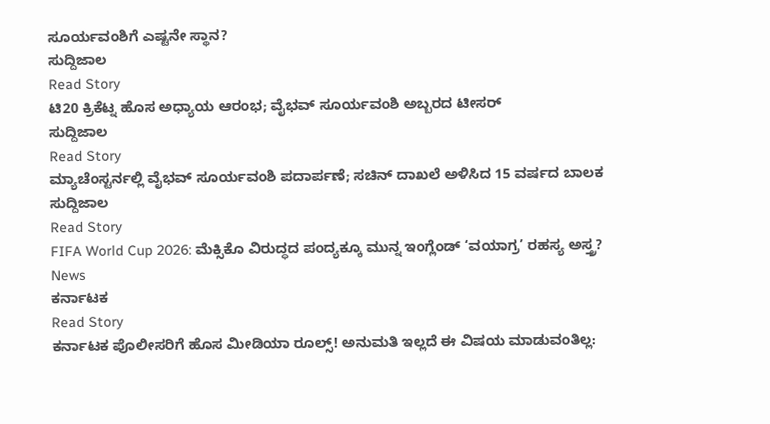ಸೂರ್ಯವಂಶಿಗೆ ಎಷ್ಟನೇ ಸ್ಥಾನ?
ಸುದ್ದಿಜಾಲ
Read Story
ಟಿ20 ಕ್ರಿಕೆಟ್ನ ಹೊಸ ಅಧ್ಯಾಯ ಆರಂಭ; ವೈಭವ್ ಸೂರ್ಯವಂಶಿ ಅಬ್ಬರದ ಟೀಸರ್
ಸುದ್ದಿಜಾಲ
Read Story
ಮ್ಯಾಚೆಂಸ್ಟರ್ನಲ್ಲಿ ವೈಭವ್ ಸೂರ್ಯವಂಶಿ ಪದಾರ್ಪಣೆ; ಸಚಿನ್ ದಾಖಲೆ ಅಳಿಸಿದ 15 ವರ್ಷದ ಬಾಲಕ
ಸುದ್ದಿಜಾಲ
Read Story
FIFA World Cup 2026: ಮೆಕ್ಸಿಕೊ ವಿರುದ್ಧದ ಪಂದ್ಯಕ್ಕೂ ಮುನ್ನ ಇಂಗ್ಲೆಂಡ್ ‘ವಯಾಗ್ರ’ ರಹಸ್ಯ ಅಸ್ತ್ರ?
News
ಕರ್ನಾಟಕ
Read Story
ಕರ್ನಾಟಕ ಪೊಲೀಸರಿಗೆ ಹೊಸ ಮೀಡಿಯಾ ರೂಲ್ಸ್! ಅನುಮತಿ ಇಲ್ಲದೆ ಈ ವಿಷಯ ಮಾಡುವಂತಿಲ್ಲ: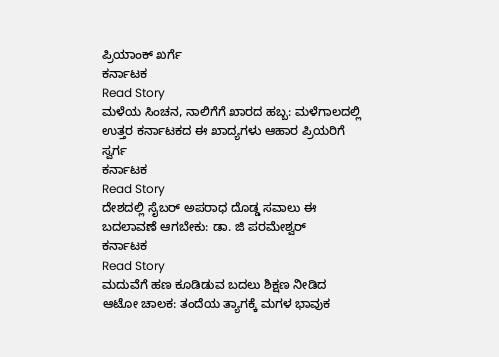ಪ್ರಿಯಾಂಕ್ ಖರ್ಗೆ
ಕರ್ನಾಟಕ
Read Story
ಮಳೆಯ ಸಿಂಚನ, ನಾಲಿಗೆಗೆ ಖಾರದ ಹಬ್ಬ: ಮಳೆಗಾಲದಲ್ಲಿ ಉತ್ತರ ಕರ್ನಾಟಕದ ಈ ಖಾದ್ಯಗಳು ಆಹಾರ ಪ್ರಿಯರಿಗೆ ಸ್ವರ್ಗ
ಕರ್ನಾಟಕ
Read Story
ದೇಶದಲ್ಲಿ ಸೈಬರ್ ಅಪರಾಧ ದೊಡ್ಡ ಸವಾಲು ಈ ಬದಲಾವಣೆ ಆಗಬೇಕು: ಡಾ. ಜಿ ಪರಮೇಶ್ವರ್
ಕರ್ನಾಟಕ
Read Story
ಮದುವೆಗೆ ಹಣ ಕೂಡಿಡುವ ಬದಲು ಶಿಕ್ಷಣ ನೀಡಿದ ಆಟೋ ಚಾಲಕ: ತಂದೆಯ ತ್ಯಾಗಕ್ಕೆ ಮಗಳ ಭಾವುಕ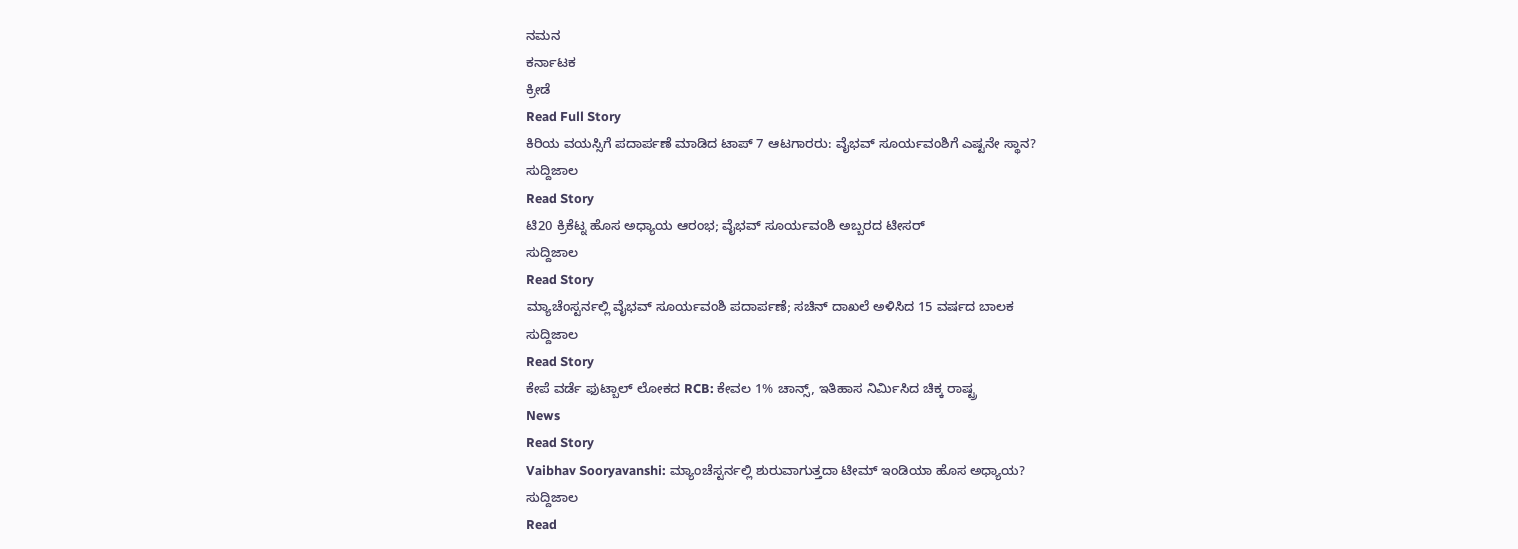ನಮನ
ಕರ್ನಾಟಕ
ಕ್ರೀಡೆ
Read Full Story
ಕಿರಿಯ ವಯಸ್ಸಿಗೆ ಪದಾರ್ಪಣೆ ಮಾಡಿದ ಟಾಪ್ 7 ಆಟಗಾರರು: ವೈಭವ್ ಸೂರ್ಯವಂಶಿಗೆ ಎಷ್ಟನೇ ಸ್ಥಾನ?
ಸುದ್ದಿಜಾಲ
Read Story
ಟಿ20 ಕ್ರಿಕೆಟ್ನ ಹೊಸ ಅಧ್ಯಾಯ ಆರಂಭ; ವೈಭವ್ ಸೂರ್ಯವಂಶಿ ಅಬ್ಬರದ ಟೀಸರ್
ಸುದ್ದಿಜಾಲ
Read Story
ಮ್ಯಾಚೆಂಸ್ಟರ್ನಲ್ಲಿ ವೈಭವ್ ಸೂರ್ಯವಂಶಿ ಪದಾರ್ಪಣೆ; ಸಚಿನ್ ದಾಖಲೆ ಅಳಿಸಿದ 15 ವರ್ಷದ ಬಾಲಕ
ಸುದ್ದಿಜಾಲ
Read Story
ಕೇಪೆ ವರ್ಡೆ ಫುಟ್ಬಾಲ್ ಲೋಕದ RCB: ಕೇವಲ 1% ಚಾನ್ಸ್, ಇತಿಹಾಸ ನಿರ್ಮಿಸಿದ ಚಿಕ್ಕ ರಾಷ್ಟ್ರ
News
Read Story
Vaibhav Sooryavanshi: ಮ್ಯಾಂಚೆಸ್ಟರ್ನಲ್ಲಿ ಶುರುವಾಗುತ್ತದಾ ಟೀಮ್ ಇಂಡಿಯಾ ಹೊಸ ಅಧ್ಯಾಯ?
ಸುದ್ದಿಜಾಲ
Read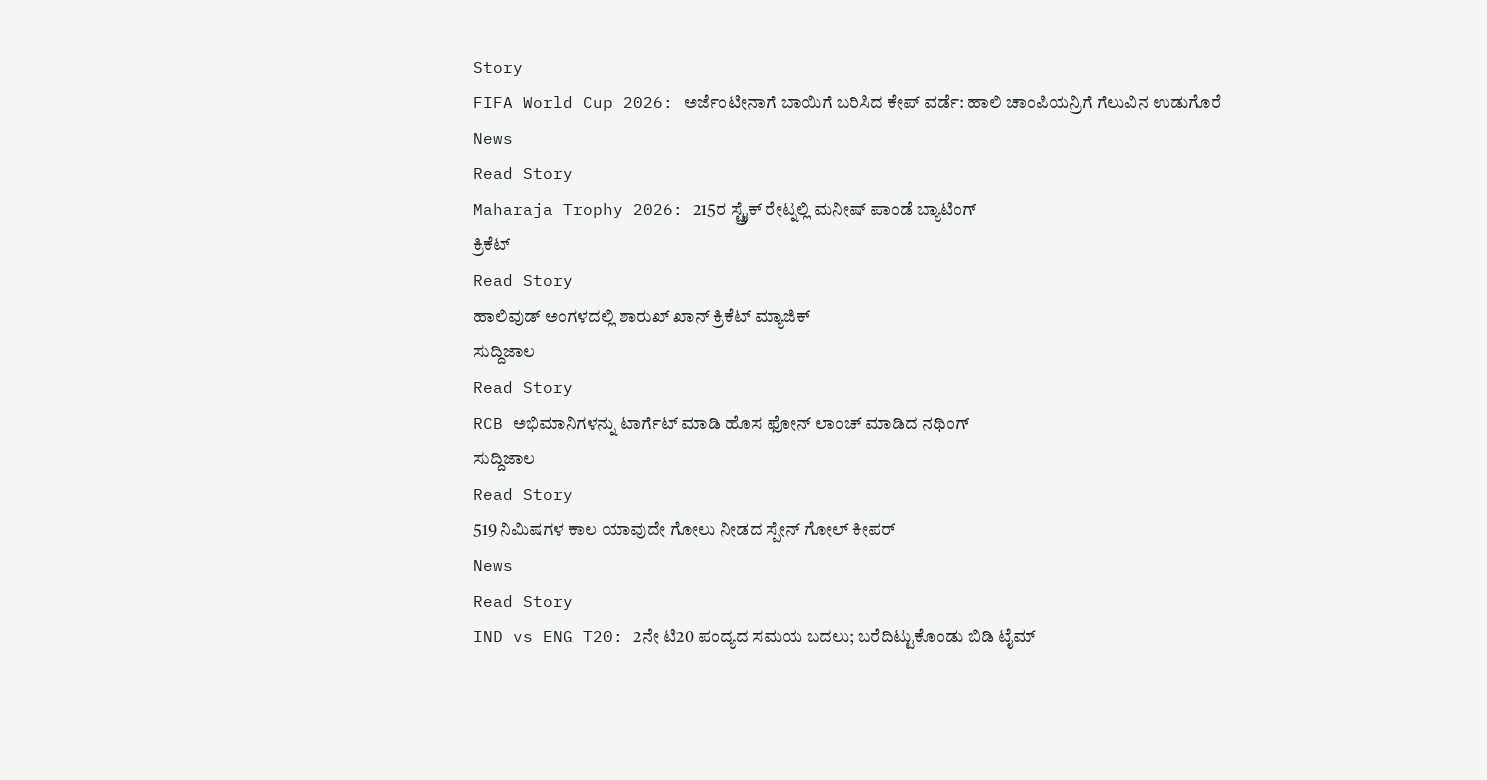Story
FIFA World Cup 2026: ಅರ್ಜೆಂಟೀನಾಗೆ ಬಾಯಿಗೆ ಬರಿಸಿದ ಕೇಪ್ ವರ್ಡೆ: ಹಾಲಿ ಚಾಂಪಿಯನ್ರಿಗೆ ಗೆಲುವಿನ ಉಡುಗೊರೆ
News
Read Story
Maharaja Trophy 2026: 215ರ ಸ್ಟ್ರೈಕ್ ರೇಟ್ನಲ್ಲಿ ಮನೀಷ್ ಪಾಂಡೆ ಬ್ಯಾಟಿಂಗ್
ಕ್ರಿಕೆಟ್
Read Story
ಹಾಲಿವುಡ್ ಅಂಗಳದಲ್ಲಿ ಶಾರುಖ್ ಖಾನ್ ಕ್ರಿಕೆಟ್ ಮ್ಯಾಜಿಕ್
ಸುದ್ದಿಜಾಲ
Read Story
RCB ಅಭಿಮಾನಿಗಳನ್ನು ಟಾರ್ಗೆಟ್ ಮಾಡಿ ಹೊಸ ಫೋನ್ ಲಾಂಚ್ ಮಾಡಿದ ನಥಿಂಗ್
ಸುದ್ದಿಜಾಲ
Read Story
519 ನಿಮಿಷಗಳ ಕಾಲ ಯಾವುದೇ ಗೋಲು ನೀಡದ ಸ್ಪೇನ್ ಗೋಲ್ ಕೀಪರ್
News
Read Story
IND vs ENG T20: 2ನೇ ಟಿ20 ಪಂದ್ಯದ ಸಮಯ ಬದಲು; ಬರೆದಿಟ್ಟುಕೊಂಡು ಬಿಡಿ ಟೈಮ್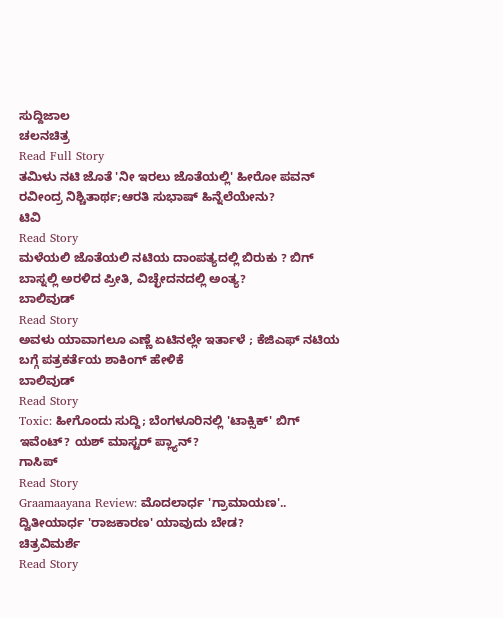ಸುದ್ದಿಜಾಲ
ಚಲನಚಿತ್ರ
Read Full Story
ತಮಿಳು ನಟಿ ಜೊತೆ 'ನೀ ಇರಲು ಜೊತೆಯಲ್ಲಿ' ಹೀರೋ ಪವನ್ ರವೀಂದ್ರ ನಿಶ್ಚಿತಾರ್ಥ;ಆರತಿ ಸುಭಾಷ್ ಹಿನ್ನೆಲೆಯೇನು?
ಟಿವಿ
Read Story
ಮಳೆಯಲಿ ಜೊತೆಯಲಿ ನಟಿಯ ದಾಂಪತ್ಯದಲ್ಲಿ ಬಿರುಕು ? ಬಿಗ್ ಬಾಸ್ನಲ್ಲಿ ಅರಳಿದ ಪ್ರೀತಿ, ವಿಚ್ಛೇದನದಲ್ಲಿ ಅಂತ್ಯ?
ಬಾಲಿವುಡ್
Read Story
ಅವಳು ಯಾವಾಗಲೂ ಎಣ್ಣೆ ಏಟಿನಲ್ಲೇ ಇರ್ತಾಳೆ ; ಕೆಜಿಎಫ್ ನಟಿಯ ಬಗ್ಗೆ ಪತ್ರಕರ್ತೆಯ ಶಾಕಿಂಗ್ ಹೇಳಿಕೆ
ಬಾಲಿವುಡ್
Read Story
Toxic: ಹೀಗೊಂದು ಸುದ್ದಿ; ಬೆಂಗಳೂರಿನಲ್ಲಿ 'ಟಾಕ್ಸಿಕ್' ಬಿಗ್ ಇವೆಂಟ್? ಯಶ್ ಮಾಸ್ಟರ್ ಪ್ಲ್ಯಾನ್?
ಗಾಸಿಪ್
Read Story
Graamaayana Review: ಮೊದಲಾರ್ಧ 'ಗ್ರಾಮಾಯಣ'.. ದ್ವಿತೀಯಾರ್ಧ 'ರಾಜಕಾರಣ' ಯಾವುದು ಬೇಡ?
ಚಿತ್ರವಿಮರ್ಶೆ
Read Story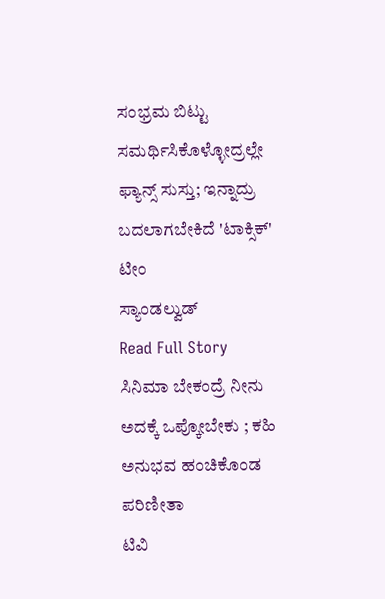ಸಂಭ್ರಮ ಬಿಟ್ಟು ಸಮರ್ಥಿಸಿಕೊಳ್ಳೋದ್ರಲ್ಲೇ ಫ್ಯಾನ್ಸ್ ಸುಸ್ತು; ಇನ್ನಾದ್ರು ಬದಲಾಗಬೇಕಿದೆ 'ಟಾಕ್ಸಿಕ್' ಟೀಂ
ಸ್ಯಾಂಡಲ್ವುಡ್
Read Full Story
ಸಿನಿಮಾ ಬೇಕಂದ್ರೆ ನೀನು ಅದಕ್ಕೆ ಒಪ್ಕೋಬೇಕು ; ಕಹಿ ಅನುಭವ ಹಂಚಿಕೊಂಡ ಪರಿಣೀತಾ
ಟಿವಿ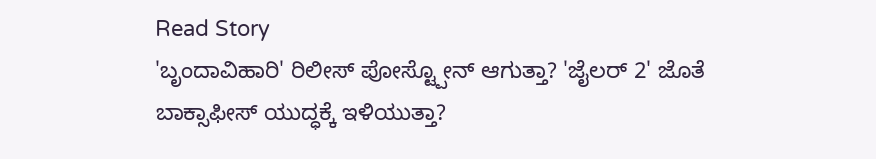Read Story
'ಬೃಂದಾವಿಹಾರಿ' ರಿಲೀಸ್ ಪೋಸ್ಟ್ಪೋನ್ ಆಗುತ್ತಾ? 'ಜೈಲರ್ 2' ಜೊತೆ ಬಾಕ್ಸಾಫೀಸ್ ಯುದ್ಧಕ್ಕೆ ಇಳಿಯುತ್ತಾ?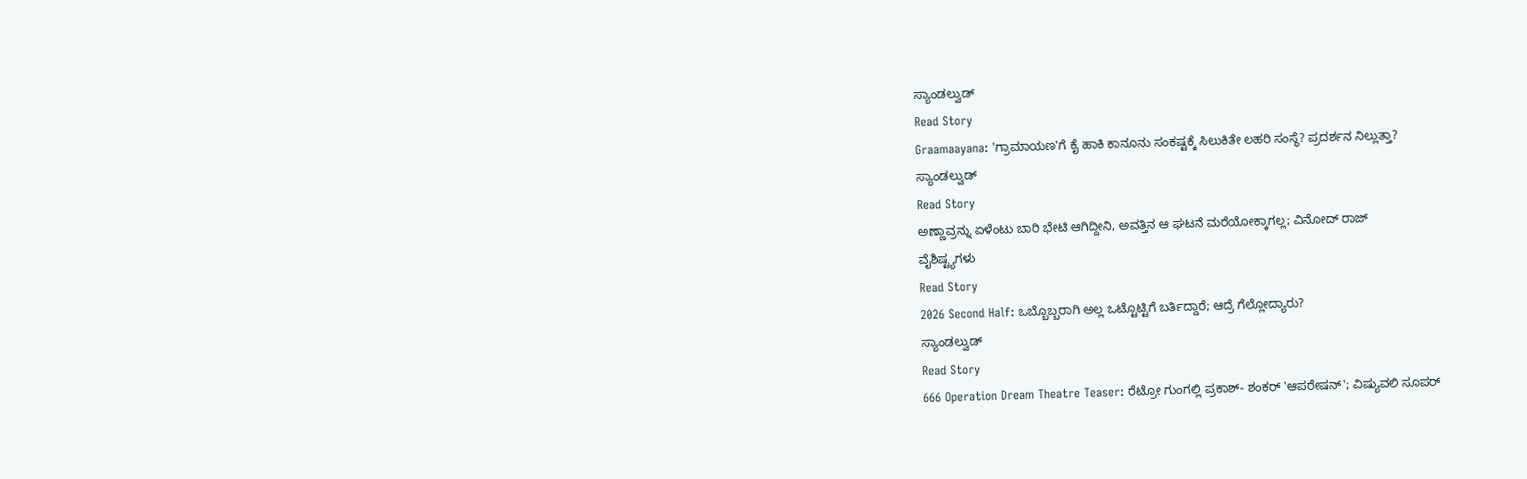ಸ್ಯಾಂಡಲ್ವುಡ್
Read Story
Graamaayana: 'ಗ್ರಾಮಾಯಣ'ಗೆ ಕೈ ಹಾಕಿ ಕಾನೂನು ಸಂಕಷ್ಟಕ್ಕೆ ಸಿಲುಕಿತೇ ಲಹರಿ ಸಂಸ್ಥೆ? ಪ್ರದರ್ಶನ ನಿಲ್ಲುತ್ತಾ?
ಸ್ಯಾಂಡಲ್ವುಡ್
Read Story
ಅಣ್ಣಾವ್ರನ್ನು ಏಳೆಂಟು ಬಾರಿ ಭೇಟಿ ಆಗಿದ್ದೀನಿ, ಅವತ್ತಿನ ಆ ಘಟನೆ ಮರೆಯೋಕ್ಕಾಗಲ್ಲ; ವಿನೋದ್ ರಾಜ್
ವೈಶಿಷ್ಟ್ಯಗಳು
Read Story
2026 Second Half: ಒಬ್ಬೊಬ್ಬರಾಗಿ ಅಲ್ಲ ಒಟ್ಟೊಟ್ಟಿಗೆ ಬರ್ತಿದ್ದಾರೆ; ಆದ್ರೆ ಗೆಲ್ಲೋದ್ಯಾರು?
ಸ್ಯಾಂಡಲ್ವುಡ್
Read Story
666 Operation Dream Theatre Teaser: ರೆಟ್ರೋ ಗುಂಗಲ್ಲಿ ಪ್ರಕಾಶ್- ಶಂಕರ್ 'ಆಪರೇಷನ್'; ವಿಷ್ಯುವಲಿ ಸೂಪರ್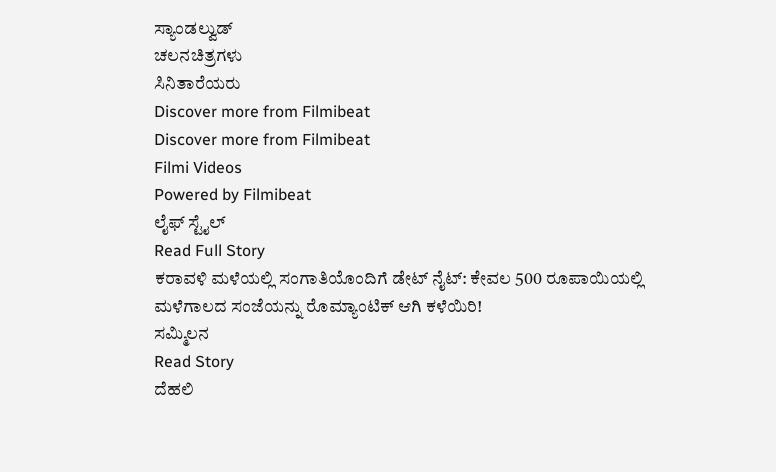ಸ್ಯಾಂಡಲ್ವುಡ್
ಚಲನಚಿತ್ರಗಳು
ಸಿನಿತಾರೆಯರು
Discover more from Filmibeat
Discover more from Filmibeat
Filmi Videos
Powered by Filmibeat
ಲೈಫ್ ಸ್ಟೈಲ್
Read Full Story
ಕರಾವಳಿ ಮಳೆಯಲ್ಲಿ ಸಂಗಾತಿಯೊಂದಿಗೆ ಡೇಟ್ ನೈಟ್: ಕೇವಲ 500 ರೂಪಾಯಿಯಲ್ಲಿ ಮಳೆಗಾಲದ ಸಂಜೆಯನ್ನು ರೊಮ್ಯಾಂಟಿಕ್ ಆಗಿ ಕಳೆಯಿರಿ!
ಸಮ್ಮಿಲನ
Read Story
ದೆಹಲಿ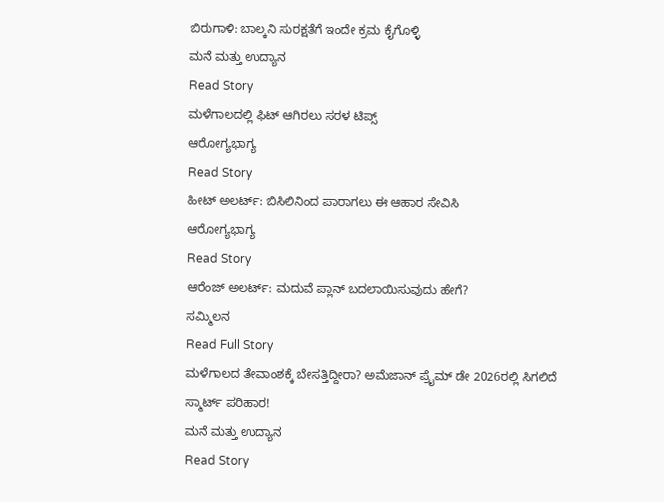ಬಿರುಗಾಳಿ: ಬಾಲ್ಕನಿ ಸುರಕ್ಷತೆಗೆ ಇಂದೇ ಕ್ರಮ ಕೈಗೊಳ್ಳಿ
ಮನೆ ಮತ್ತು ಉದ್ಯಾನ
Read Story
ಮಳೆಗಾಲದಲ್ಲಿ ಫಿಟ್ ಆಗಿರಲು ಸರಳ ಟಿಪ್ಸ್
ಆರೋಗ್ಯಭಾಗ್ಯ
Read Story
ಹೀಟ್ ಅಲರ್ಟ್: ಬಿಸಿಲಿನಿಂದ ಪಾರಾಗಲು ಈ ಆಹಾರ ಸೇವಿಸಿ
ಆರೋಗ್ಯಭಾಗ್ಯ
Read Story
ಆರೆಂಜ್ ಅಲರ್ಟ್: ಮದುವೆ ಪ್ಲಾನ್ ಬದಲಾಯಿಸುವುದು ಹೇಗೆ?
ಸಮ್ಮಿಲನ
Read Full Story
ಮಳೆಗಾಲದ ತೇವಾಂಶಕ್ಕೆ ಬೇಸತ್ತಿದ್ದೀರಾ? ಅಮೆಜಾನ್ ಪ್ರೈಮ್ ಡೇ 2026ರಲ್ಲಿ ಸಿಗಲಿದೆ ಸ್ಮಾರ್ಟ್ ಪರಿಹಾರ!
ಮನೆ ಮತ್ತು ಉದ್ಯಾನ
Read Story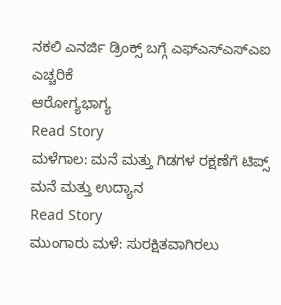ನಕಲಿ ಎನರ್ಜಿ ಡ್ರಿಂಕ್ಸ್ ಬಗ್ಗೆ ಎಫ್ಎಸ್ಎಸ್ಎಐ ಎಚ್ಚರಿಕೆ
ಆರೋಗ್ಯಭಾಗ್ಯ
Read Story
ಮಳೆಗಾಲ: ಮನೆ ಮತ್ತು ಗಿಡಗಳ ರಕ್ಷಣೆಗೆ ಟಿಪ್ಸ್
ಮನೆ ಮತ್ತು ಉದ್ಯಾನ
Read Story
ಮುಂಗಾರು ಮಳೆ: ಸುರಕ್ಷಿತವಾಗಿರಲು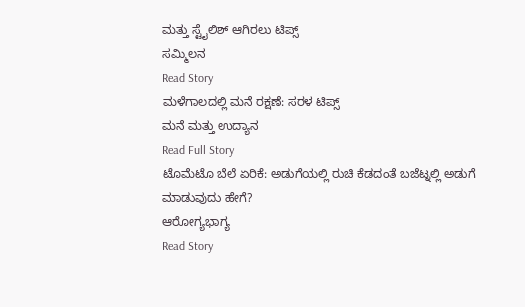ಮತ್ತು ಸ್ಟೈಲಿಶ್ ಆಗಿರಲು ಟಿಪ್ಸ್
ಸಮ್ಮಿಲನ
Read Story
ಮಳೆಗಾಲದಲ್ಲಿ ಮನೆ ರಕ್ಷಣೆ: ಸರಳ ಟಿಪ್ಸ್
ಮನೆ ಮತ್ತು ಉದ್ಯಾನ
Read Full Story
ಟೊಮೆಟೊ ಬೆಲೆ ಏರಿಕೆ: ಅಡುಗೆಯಲ್ಲಿ ರುಚಿ ಕೆಡದಂತೆ ಬಜೆಟ್ನಲ್ಲಿ ಅಡುಗೆ ಮಾಡುವುದು ಹೇಗೆ?
ಆರೋಗ್ಯಭಾಗ್ಯ
Read Story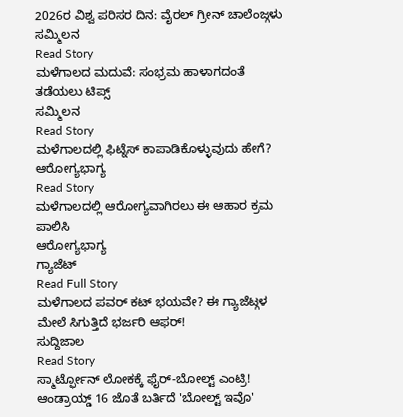2026ರ ವಿಶ್ವ ಪರಿಸರ ದಿನ: ವೈರಲ್ ಗ್ರೀನ್ ಚಾಲೆಂಜ್ಗಳು
ಸಮ್ಮಿಲನ
Read Story
ಮಳೆಗಾಲದ ಮದುವೆ: ಸಂಭ್ರಮ ಹಾಳಾಗದಂತೆ ತಡೆಯಲು ಟಿಪ್ಸ್
ಸಮ್ಮಿಲನ
Read Story
ಮಳೆಗಾಲದಲ್ಲಿ ಫಿಟ್ನೆಸ್ ಕಾಪಾಡಿಕೊಳ್ಳುವುದು ಹೇಗೆ?
ಆರೋಗ್ಯಭಾಗ್ಯ
Read Story
ಮಳೆಗಾಲದಲ್ಲಿ ಆರೋಗ್ಯವಾಗಿರಲು ಈ ಆಹಾರ ಕ್ರಮ ಪಾಲಿಸಿ
ಆರೋಗ್ಯಭಾಗ್ಯ
ಗ್ಯಾಜೆಟ್
Read Full Story
ಮಳೆಗಾಲದ ಪವರ್ ಕಟ್ ಭಯವೇ? ಈ ಗ್ಯಾಜೆಟ್ಗಳ ಮೇಲೆ ಸಿಗುತ್ತಿದೆ ಭರ್ಜರಿ ಆಫರ್!
ಸುದ್ದಿಜಾಲ
Read Story
ಸ್ಮಾರ್ಟ್ಫೋನ್ ಲೋಕಕ್ಕೆ ಫೈರ್-ಬೋಲ್ಟ್ ಎಂಟ್ರಿ! ಆಂಡ್ರಾಯ್ಡ್ 16 ಜೊತೆ ಬರ್ತಿದೆ 'ಬೋಲ್ಟ್ ಇವೊ'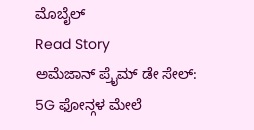ಮೊಬೈಲ್
Read Story
ಅಮೆಜಾನ್ ಪ್ರೈಮ್ ಡೇ ಸೇಲ್: 5G ಫೋನ್ಗಳ ಮೇಲೆ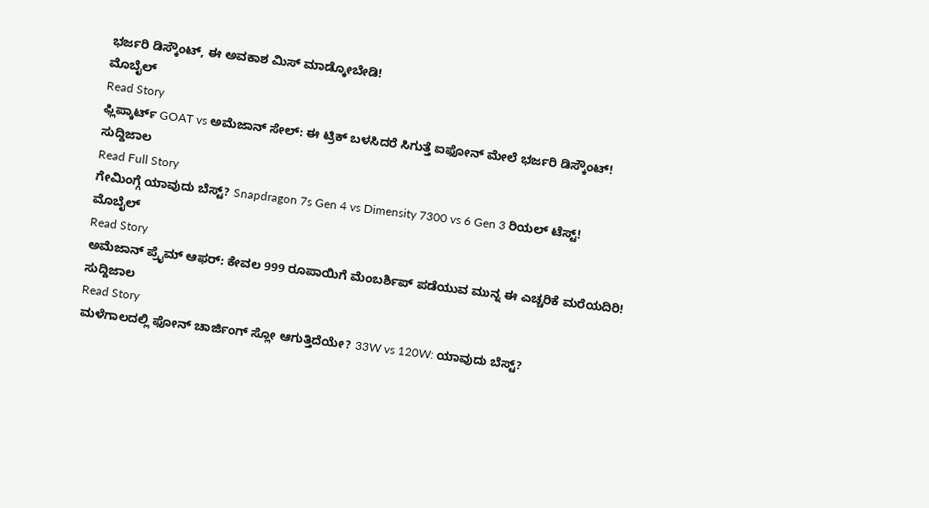ಭರ್ಜರಿ ಡಿಸ್ಕೌಂಟ್, ಈ ಅವಕಾಶ ಮಿಸ್ ಮಾಡ್ಕೋಬೇಡಿ!
ಮೊಬೈಲ್
Read Story
ಫ್ಲಿಪ್ಕಾರ್ಟ್ GOAT vs ಅಮೆಜಾನ್ ಸೇಲ್: ಈ ಟ್ರಿಕ್ ಬಳಸಿದರೆ ಸಿಗುತ್ತೆ ಐಫೋನ್ ಮೇಲೆ ಭರ್ಜರಿ ಡಿಸ್ಕೌಂಟ್!
ಸುದ್ದಿಜಾಲ
Read Full Story
ಗೇಮಿಂಗ್ಗೆ ಯಾವುದು ಬೆಸ್ಟ್? Snapdragon 7s Gen 4 vs Dimensity 7300 vs 6 Gen 3 ರಿಯಲ್ ಟೆಸ್ಟ್!
ಮೊಬೈಲ್
Read Story
ಅಮೆಜಾನ್ ಪ್ರೈಮ್ ಆಫರ್: ಕೇವಲ 999 ರೂಪಾಯಿಗೆ ಮೆಂಬರ್ಶಿಪ್ ಪಡೆಯುವ ಮುನ್ನ ಈ ಎಚ್ಚರಿಕೆ ಮರೆಯದಿರಿ!
ಸುದ್ದಿಜಾಲ
Read Story
ಮಳೆಗಾಲದಲ್ಲಿ ಫೋನ್ ಚಾರ್ಜಿಂಗ್ ಸ್ಲೋ ಆಗುತ್ತಿದೆಯೇ? 33W vs 120W: ಯಾವುದು ಬೆಸ್ಟ್?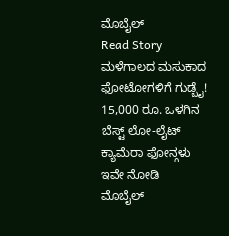ಮೊಬೈಲ್
Read Story
ಮಳೆಗಾಲದ ಮಸುಕಾದ ಫೋಟೋಗಳಿಗೆ ಗುಡ್ಬೈ! 15,000 ರೂ. ಒಳಗಿನ ಬೆಸ್ಟ್ ಲೋ-ಲೈಟ್ ಕ್ಯಾಮೆರಾ ಫೋನ್ಗಳು ಇವೇ ನೋಡಿ
ಮೊಬೈಲ್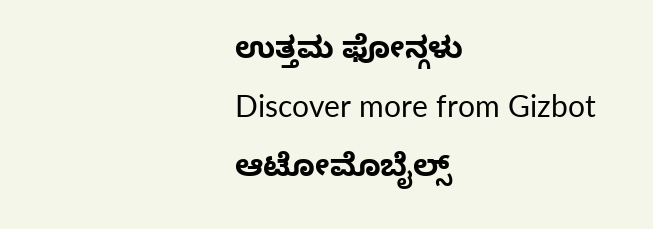ಉತ್ತಮ ಫೋನ್ಗಳು
Discover more from Gizbot
ಆಟೋಮೊಬೈಲ್ಸ್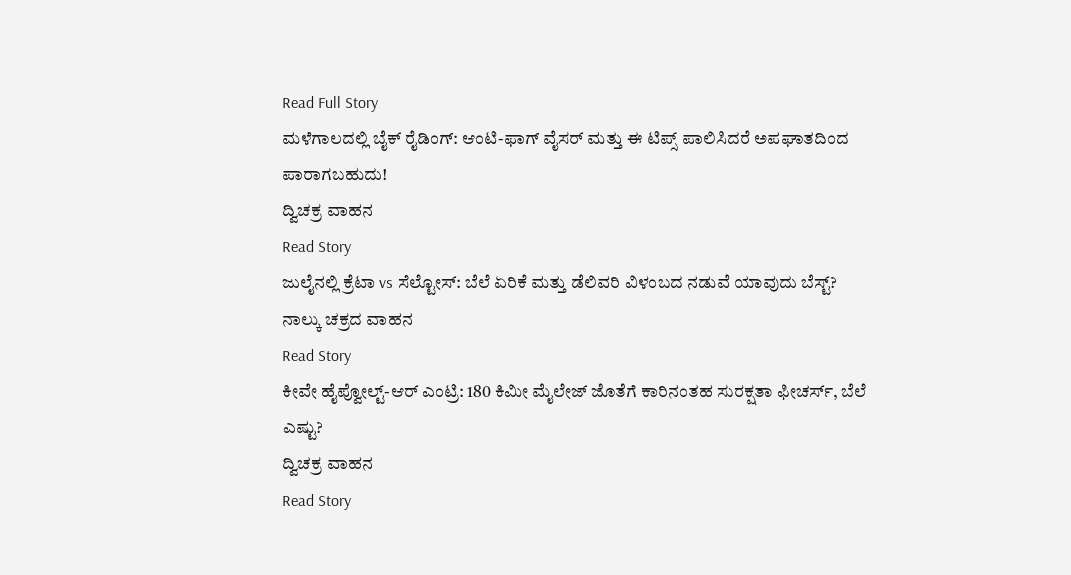Read Full Story
ಮಳೆಗಾಲದಲ್ಲಿ ಬೈಕ್ ರೈಡಿಂಗ್: ಆಂಟಿ-ಫಾಗ್ ವೈಸರ್ ಮತ್ತು ಈ ಟಿಪ್ಸ್ ಪಾಲಿಸಿದರೆ ಅಪಘಾತದಿಂದ ಪಾರಾಗಬಹುದು!
ದ್ವಿಚಕ್ರ ವಾಹನ
Read Story
ಜುಲೈನಲ್ಲಿ ಕ್ರೆಟಾ vs ಸೆಲ್ಟೋಸ್: ಬೆಲೆ ಏರಿಕೆ ಮತ್ತು ಡೆಲಿವರಿ ವಿಳಂಬದ ನಡುವೆ ಯಾವುದು ಬೆಸ್ಟ್?
ನಾಲ್ಕು ಚಕ್ರದ ವಾಹನ
Read Story
ಕೀವೇ ಹೈಪ್ವೋಲ್ಟ್-ಆರ್ ಎಂಟ್ರಿ: 180 ಕಿಮೀ ಮೈಲೇಜ್ ಜೊತೆಗೆ ಕಾರಿನಂತಹ ಸುರಕ್ಷತಾ ಫೀಚರ್ಸ್, ಬೆಲೆ ಎಷ್ಟು?
ದ್ವಿಚಕ್ರ ವಾಹನ
Read Story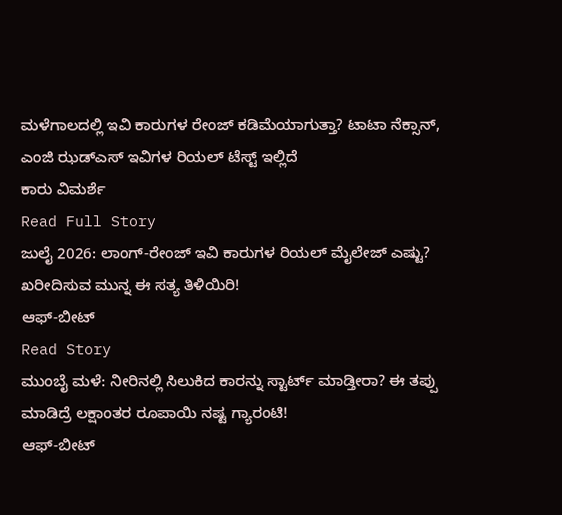ಮಳೆಗಾಲದಲ್ಲಿ ಇವಿ ಕಾರುಗಳ ರೇಂಜ್ ಕಡಿಮೆಯಾಗುತ್ತಾ? ಟಾಟಾ ನೆಕ್ಸಾನ್, ಎಂಜಿ ಝಡ್ಎಸ್ ಇವಿಗಳ ರಿಯಲ್ ಟೆಸ್ಟ್ ಇಲ್ಲಿದೆ
ಕಾರು ವಿಮರ್ಶೆ
Read Full Story
ಜುಲೈ 2026: ಲಾಂಗ್-ರೇಂಜ್ ಇವಿ ಕಾರುಗಳ ರಿಯಲ್ ಮೈಲೇಜ್ ಎಷ್ಟು? ಖರೀದಿಸುವ ಮುನ್ನ ಈ ಸತ್ಯ ತಿಳಿಯಿರಿ!
ಆಫ್-ಬೀಟ್
Read Story
ಮುಂಬೈ ಮಳೆ: ನೀರಿನಲ್ಲಿ ಸಿಲುಕಿದ ಕಾರನ್ನು ಸ್ಟಾರ್ಟ್ ಮಾಡ್ತೀರಾ? ಈ ತಪ್ಪು ಮಾಡಿದ್ರೆ ಲಕ್ಷಾಂತರ ರೂಪಾಯಿ ನಷ್ಟ ಗ್ಯಾರಂಟಿ!
ಆಫ್-ಬೀಟ್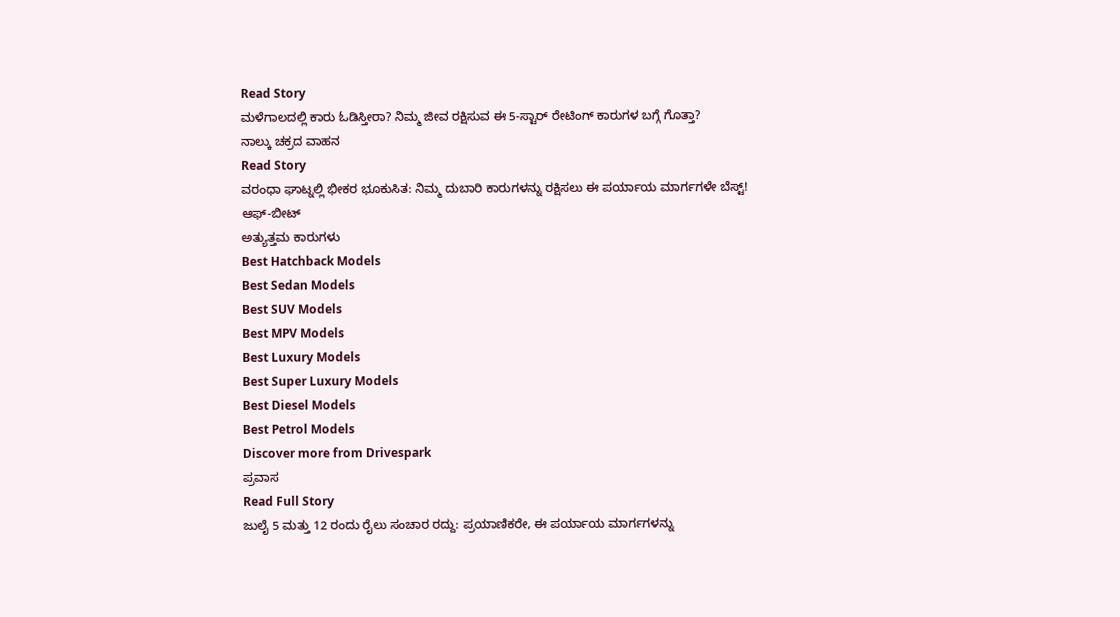Read Story
ಮಳೆಗಾಲದಲ್ಲಿ ಕಾರು ಓಡಿಸ್ತೀರಾ? ನಿಮ್ಮ ಜೀವ ರಕ್ಷಿಸುವ ಈ 5-ಸ್ಟಾರ್ ರೇಟಿಂಗ್ ಕಾರುಗಳ ಬಗ್ಗೆ ಗೊತ್ತಾ?
ನಾಲ್ಕು ಚಕ್ರದ ವಾಹನ
Read Story
ವರಂಧಾ ಘಾಟ್ನಲ್ಲಿ ಭೀಕರ ಭೂಕುಸಿತ: ನಿಮ್ಮ ದುಬಾರಿ ಕಾರುಗಳನ್ನು ರಕ್ಷಿಸಲು ಈ ಪರ್ಯಾಯ ಮಾರ್ಗಗಳೇ ಬೆಸ್ಟ್!
ಆಫ್-ಬೀಟ್
ಅತ್ಯುತ್ತಮ ಕಾರುಗಳು
Best Hatchback Models
Best Sedan Models
Best SUV Models
Best MPV Models
Best Luxury Models
Best Super Luxury Models
Best Diesel Models
Best Petrol Models
Discover more from Drivespark
ಪ್ರವಾಸ
Read Full Story
ಜುಲೈ 5 ಮತ್ತು 12 ರಂದು ರೈಲು ಸಂಚಾರ ರದ್ದು: ಪ್ರಯಾಣಿಕರೇ, ಈ ಪರ್ಯಾಯ ಮಾರ್ಗಗಳನ್ನು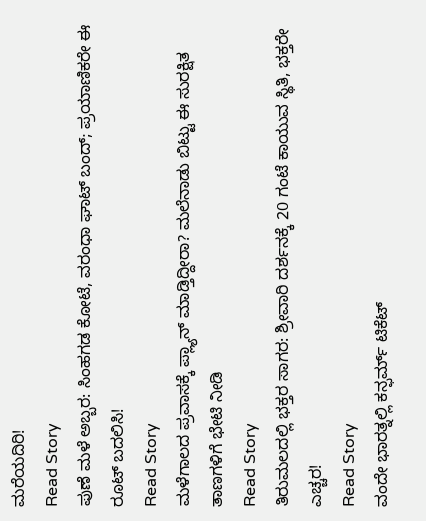ಮರೆಯದಿರಿ!
Read Story
ಪುಣೆ ಮಳೆ ಅಬ್ಬರ: ಸಿಂಹಗಡ ಕೋಟೆ, ವರಂಧಾ ಘಾಟ್ ಬಂದ್; ಪ್ರಯಾಣಿಕರೇ ಈ ರೂಟ್ ಬದಲಿಸಿ!
Read Story
ಮಳೆಗಾಲದ ಪ್ರವಾಸಕ್ಕೆ ಪ್ಲ್ಯಾನ್ ಮಾಡ್ತಿದ್ದೀರಾ? ಮಲೆನಾಡು ಬಿಟ್ಟು ಈ ಸುರಕ್ಷಿತ ತಾಣಗಳಿಗೆ ಭೇಟಿ ನೀಡಿ
Read Story
ತಿರುಮಲದಲ್ಲಿ ಭಕ್ತರ ಸಾಗರ: ಶ್ರೀವಾರಿ ದರ್ಶನಕ್ಕೆ 20 ಗಂಟೆ ಕಾಯುವ ಸ್ಥಿತಿ, ಭಕ್ತರೇ ಎಚ್ಚರ!
Read Story
ವಂದೇ ಭಾರತ್ನಲ್ಲಿ ಕನ್ಫರ್ಮ್ ಟಿಕೆಟ್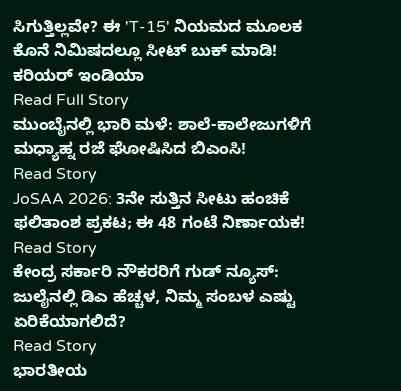ಸಿಗುತ್ತಿಲ್ಲವೇ? ಈ 'T-15' ನಿಯಮದ ಮೂಲಕ ಕೊನೆ ನಿಮಿಷದಲ್ಲೂ ಸೀಟ್ ಬುಕ್ ಮಾಡಿ!
ಕರಿಯರ್ ಇಂಡಿಯಾ
Read Full Story
ಮುಂಬೈನಲ್ಲಿ ಭಾರಿ ಮಳೆ: ಶಾಲೆ-ಕಾಲೇಜುಗಳಿಗೆ ಮಧ್ಯಾಹ್ನ ರಜೆ ಘೋಷಿಸಿದ ಬಿಎಂಸಿ!
Read Story
JoSAA 2026: 3ನೇ ಸುತ್ತಿನ ಸೀಟು ಹಂಚಿಕೆ ಫಲಿತಾಂಶ ಪ್ರಕಟ; ಈ 48 ಗಂಟೆ ನಿರ್ಣಾಯಕ!
Read Story
ಕೇಂದ್ರ ಸರ್ಕಾರಿ ನೌಕರರಿಗೆ ಗುಡ್ ನ್ಯೂಸ್: ಜುಲೈನಲ್ಲಿ ಡಿಎ ಹೆಚ್ಚಳ, ನಿಮ್ಮ ಸಂಬಳ ಎಷ್ಟು ಏರಿಕೆಯಾಗಲಿದೆ?
Read Story
ಭಾರತೀಯ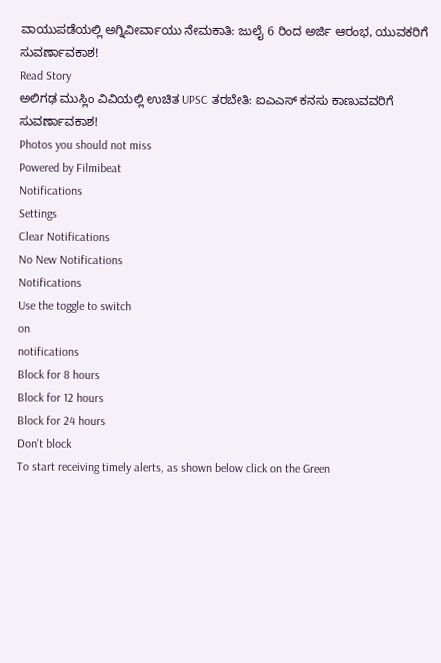ವಾಯುಪಡೆಯಲ್ಲಿ ಅಗ್ನಿವೀರ್ವಾಯು ನೇಮಕಾತಿ: ಜುಲೈ 6 ರಿಂದ ಅರ್ಜಿ ಆರಂಭ, ಯುವಕರಿಗೆ ಸುವರ್ಣಾವಕಾಶ!
Read Story
ಅಲಿಗಢ ಮುಸ್ಲಿಂ ವಿವಿಯಲ್ಲಿ ಉಚಿತ UPSC ತರಬೇತಿ: ಐಎಎಸ್ ಕನಸು ಕಾಣುವವರಿಗೆ ಸುವರ್ಣಾವಕಾಶ!
Photos you should not miss
Powered by Filmibeat
Notifications
Settings
Clear Notifications
No New Notifications
Notifications
Use the toggle to switch
on
notifications
Block for 8 hours
Block for 12 hours
Block for 24 hours
Don't block
To start receiving timely alerts, as shown below click on the Green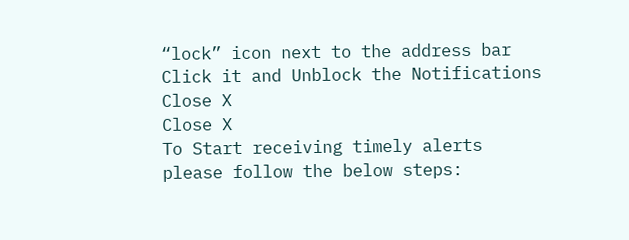“lock” icon next to the address bar
Click it and Unblock the Notifications
Close X
Close X
To Start receiving timely alerts please follow the below steps: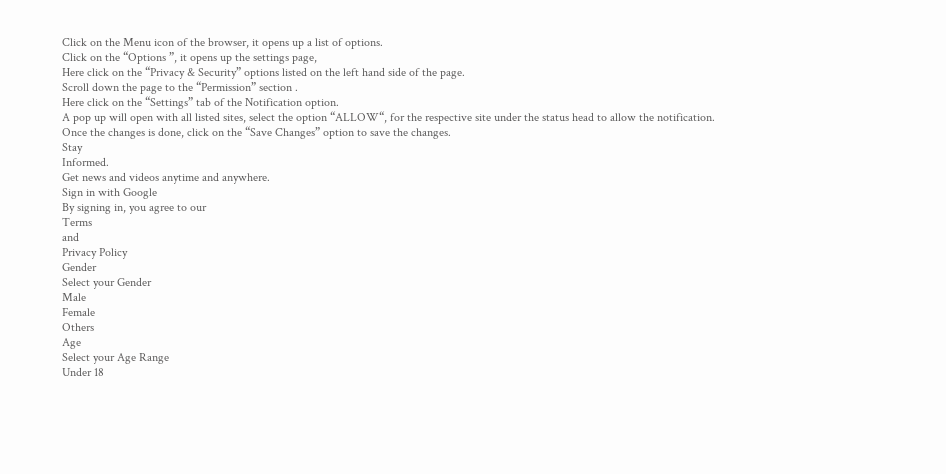Click on the Menu icon of the browser, it opens up a list of options.
Click on the “Options ”, it opens up the settings page,
Here click on the “Privacy & Security” options listed on the left hand side of the page.
Scroll down the page to the “Permission” section .
Here click on the “Settings” tab of the Notification option.
A pop up will open with all listed sites, select the option “ALLOW“, for the respective site under the status head to allow the notification.
Once the changes is done, click on the “Save Changes” option to save the changes.
Stay
Informed.
Get news and videos anytime and anywhere.
Sign in with Google
By signing in, you agree to our
Terms
and
Privacy Policy
Gender
Select your Gender
Male
Female
Others
Age
Select your Age Range
Under 18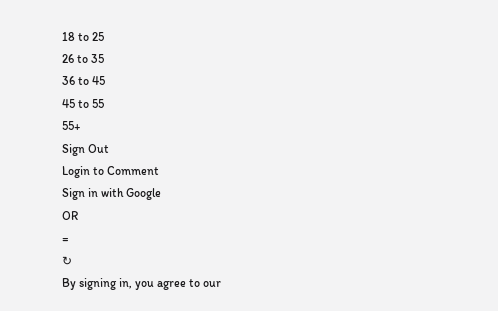18 to 25
26 to 35
36 to 45
45 to 55
55+
Sign Out
Login to Comment
Sign in with Google
OR
=
↻
By signing in, you agree to our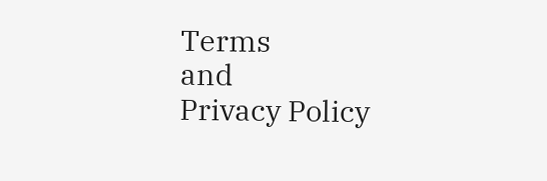Terms
and
Privacy Policy